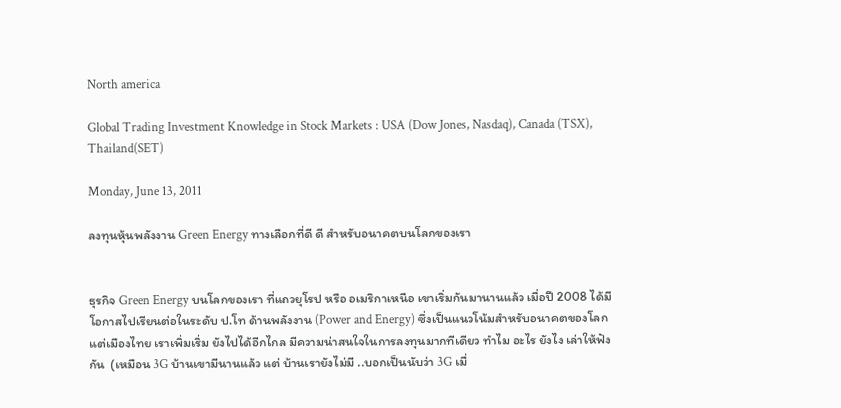North america

Global Trading Investment Knowledge in Stock Markets : USA (Dow Jones, Nasdaq), Canada (TSX), Thailand(SET)

Monday, June 13, 2011

ลงทุนหุ้นพลังงาน Green Energy ทางเลือกที่ดี ดี สำหรับอนาคตบนโลกของเรา


ธุรกิจ Green Energy บนโลกของเรา ที่แถวยุโรป หรือ อเมริกาเหนือ เขาเริ่มกันมานานแล้ว เมื่อปี 2008 ได้มีโอกาสไปเรียนต่อในระดับ ป.โท ด้านพลังงาน (Power and Energy) ซึ่งเป็นแนวโน้มสำหรับอนาคตของโลก แต่เมืองไทย เราเพิ่มเริ่ม ยังไปได้อีกไกล มีความน่าสนใจในการลงทุนมากทีเดียว ทำไม อะไร ยังไง เล่าให้ฟังกัน  (เหมือน 3G บ้านเขามีนานแล้ว แต่ บ้านเรายังไม่มี ..บอกเป็นนับว่า 3G เมื่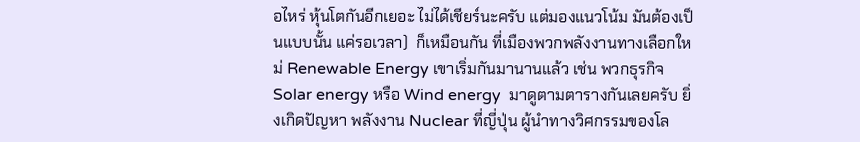อไหร่ หุ้นโตกันอีกเยอะ ไม่ได้เชียร์นะครับ แต่มองแนวโน้ม มันต้องเป็นแบบนั้น แค่รอเวลา)  ก็เหมือนกัน ที่เมืองพวกพลังงานทางเลือกใหม่ Renewable Energy เขาเริ่มกันมานานแล้ว เช่น พวกธุรกิจ Solar energy หรือ Wind energy  มาดูตามตารางกันเลยครับ ยิ่งเกิดปัญหา พลังงาน Nuclear ที่ญี่ปุ่น ผู้นำทางวิศกรรมของโล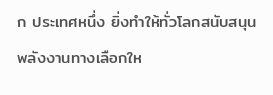ก ประเทศหนึ่ง ยิ่งทำให้ทั่วโลกสนับสนุน พลังงานทางเลือกให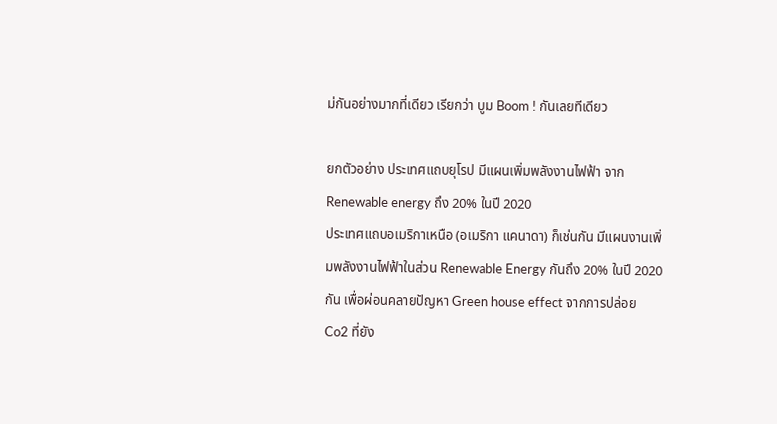ม่กันอย่างมากที่เดียว เรียกว่า บูม Boom ! กันเลยทีเดียว

ยกตัวอย่าง ประเทศแถบยุโรป มีแผนเพิ่มพลังงานไฟฟ้า จาก Renewable energy ถึง 20% ในปี 2020
ประเทศแถบอเมริกาเหนือ (อเมริกา แคนาดา) ก็เช่นกัน มีแผนงานเพิ่มพลังงานไฟฟ้าในส่วน Renewable Energy กันถึง 20% ในปี 2020 กัน เพื่อผ่อนคลายปัญหา Green house effect จากการปล่อย Co2 ที่ยัง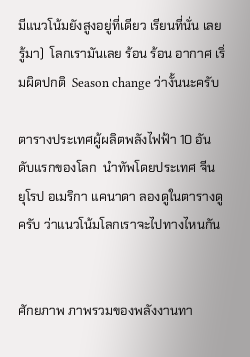มีแนวโน้มยังสูงอยู่ที่เดียว เรียนที่นั่น เลยรู้มา)  โลกเรามันเลย ร้อน ร้อน อากาศ เริ่มผิดปกติ  Season change ว่างั้นนะครับ

ตารางประเทศผู้ผลิตพลังไฟฟ้า 10 อันดับแรกของโลก  นำทัพโดยประเทศ จีน ยุโรป อเมริกา แคนาดา ลองดูในตารางดูครับ ว่าแนวโน้มโลกเราจะไปทางไหนกัน


ศักยภาพ ภาพรวมของพลังงานทา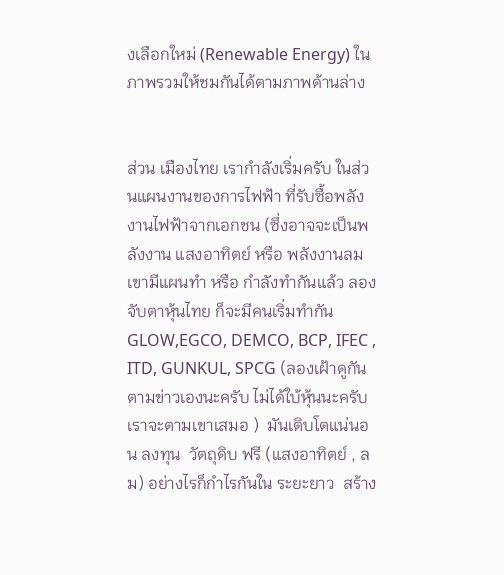งเลือกใหม่ (Renewable Energy) ในภาพรวมให้ชมกันได้ตามภาพด้านล่าง


ส่วน เมืองไทย เรากำลังเริ่มครับ ในส่วนแผนงานของการไฟฟ้า ที่รับซื้อพลังงานไฟฟ้าจากเอกชน (ซึ่งอาจจะเป็นพลังงาน แสงอาทิตย์ หรือ พลังงานลม เขามีแผนทำ หรือ กำลังทำกันแล้ว ลองจับตาหุ้นไทย ก็จะมีคนเริ่มทำกัน  GLOW,EGCO, DEMCO, BCP, IFEC , ITD, GUNKUL, SPCG (ลองเฝ้าดูกันตามข่าวเองนะครับ ไม่ได้ใบ้หุ้นนะครับ เราจะตามเขาเสมอ )  มันเติบโตแน่นอน ลงทุน  วัตถุดิบ ฟรี (แสงอาทิตย์ , ลม) อย่างไรก็กำไรกันใน ระยะยาว  สร้าง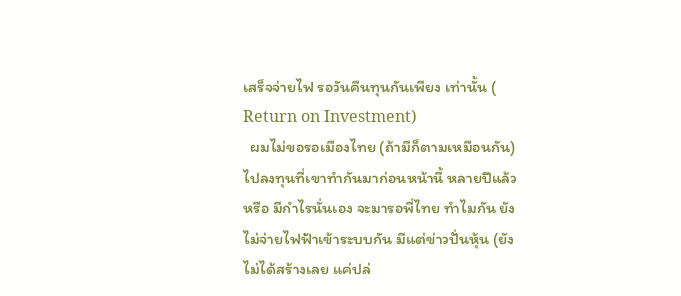เสร็จจ่ายไฟ รอวันคืนทุนกันเพียง เท่านั้น ( Return on Investment)
  ผมไม่ขอรอเมืองไทย (ถ้ามีก็ตามเหมือนกัน) ไปลงทุนที่เขาทำกันมาก่อนหน้านี้ หลายปีแล้ว หรือ มีกำไรนั่นเอง จะมารอพี่ไทย ทำไมกัน ยังไม่จ่ายไฟฟ้าเข้าระบบกัน มีแต่ข่าวปั่นหุ้น (ยังไม่ได้สร้างเลย แค่ปล่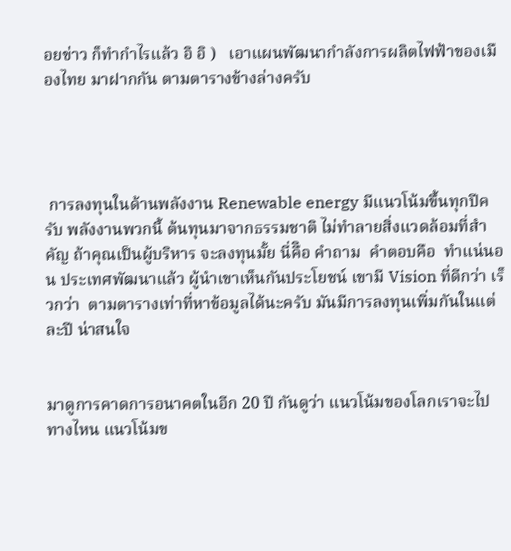อยข่าว ก็ทำกำไรแล้ว อิ อิ )   เอาแผนพัฒนากำลังการผลิตไฟฟ้าของเมืองไทย มาฝากกัน ตามตารางข้างล่างครับ




 การลงทุนในด้านพลังงาน Renewable energy มีแนวโน้มขึ้นทุกปีครับ พลังงานพวกนี้ ต้นทุนมาจากธรรมชาติ ไม่ทำลายสิ่งแวดล้อมที่สำคัญ ถ้าคุณเป็นผู้บริหาร จะลงทุนมั้ย นี่คืิอ คำถาม  คำตอบคือ  ทำแน่นอน ประเทศพัฒนาแล้ว ผู้นำเขาเห็นกันประโยชน์ เขามี Vision ที่ดีกว่า เร็วกว่า  ตามตารางเท่าที่หาข้อมูลได้นะครับ มันมีการลงทุนเพิ่มกันในแต่ละปี น่าสนใจ


มาดูการคาดการอนาคตในอีก 20 ปี กันดูว่า แนวโน้มของโลกเราจะไปทางไหน แนวโน้มข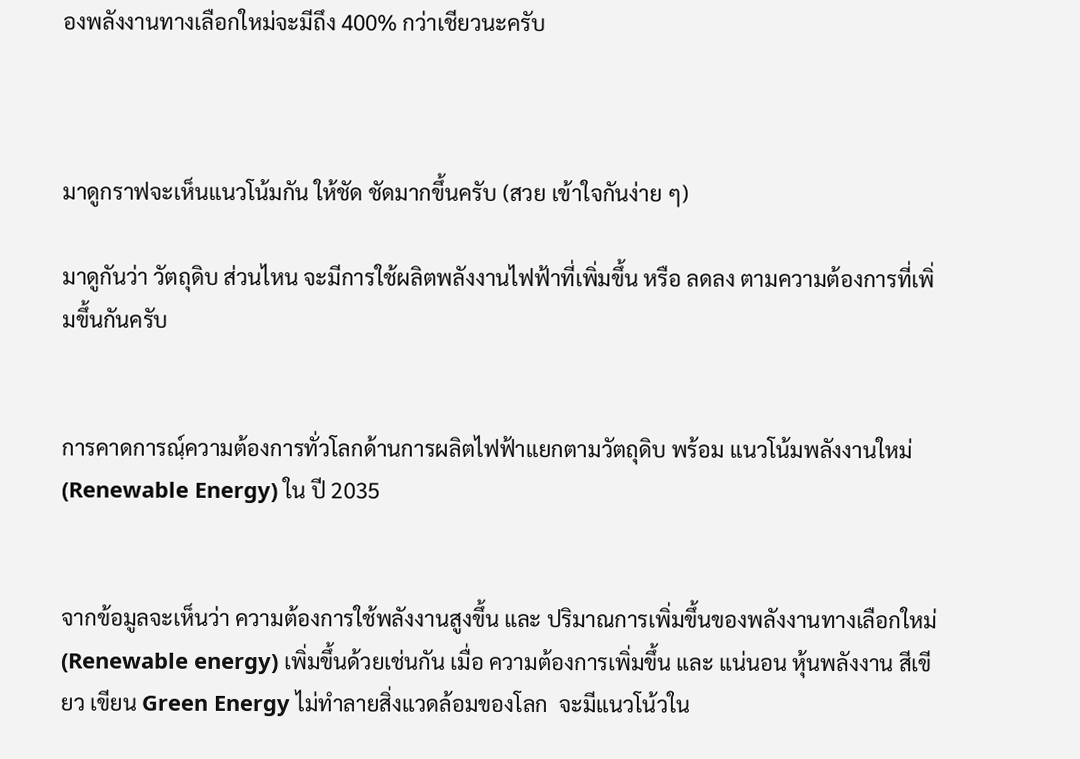องพลังงานทางเลือกใหม่จะมีถึง 400% กว่าเชียวนะครับ



มาดูกราฟจะเห็นแนวโน้มกัน ให้ชัด ชัดมากขึ้นครับ (สวย เข้าใจกันง่าย ๆ)

มาดูกันว่า วัตถุดิบ ส่วนไหน จะมีการใช้ผลิตพลังงานไฟฟ้าที่เพิ่มขึ้น หรือ ลดลง ตามความต้องการที่เพิ่มขึ้นกันครับ


การคาดการณฺ์ความต้องการทั่วโลกด้านการผลิตไฟฟ้าแยกตามวัตถุดิบ พร้อม แนวโน้มพลังงานใหม่ (Renewable Energy) ใน ปี 2035


จากข้อมูลจะเห็นว่า ความต้องการใช้พลังงานสูงขึ้น และ ปริมาณการเพิ่มขึ้นของพลังงานทางเลือกใหม่ (Renewable energy) เพิ่มขึ้นด้วยเช่นกัน เมื่อ ความต้องการเพิ่มขึ้น และ แน่นอน หุ้นพลังงาน สีเขียว เขียน Green Energy ไม่ทำลายสิ่งแวดล้อมของโลก  จะมีแนวโน้วใน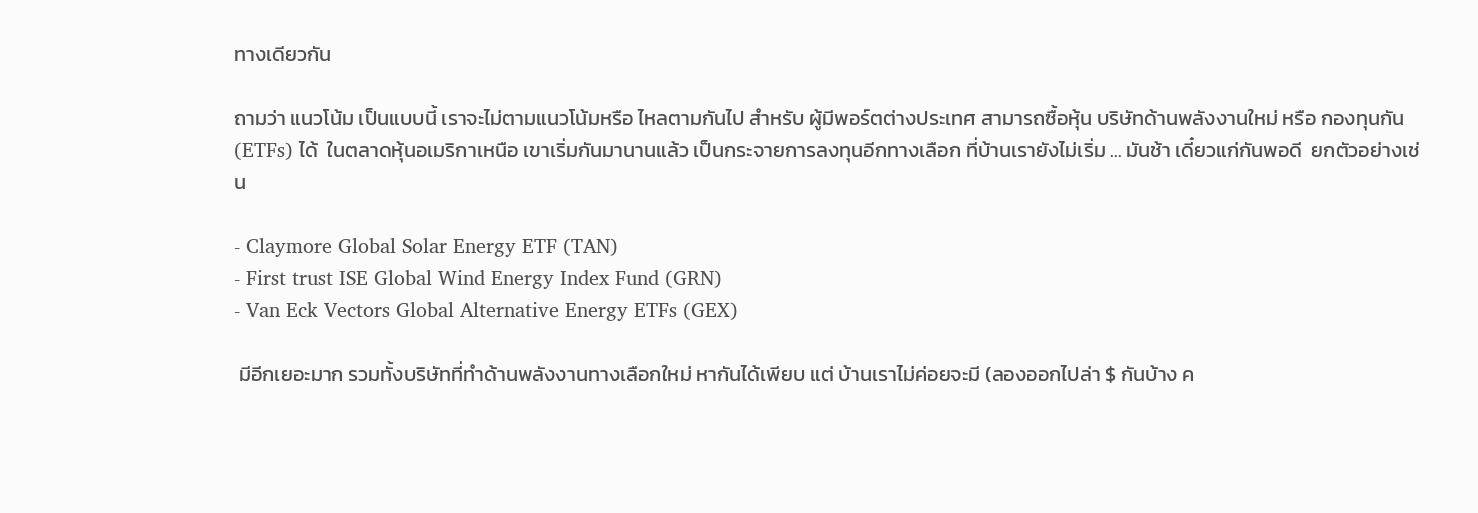ทางเดียวกัน

ถามว่า แนวโน้ม เป็นแบบนี้ เราจะไม่ตามแนวโน้มหรือ ไหลตามกันไป สำหรับ ผู้มีพอร์ตต่างประเทศ สามารถซื้อหุ้น บริษัทด้านพลังงานใหม่ หรือ กองทุนกัน (ETFs) ได้  ในตลาดหุ้นอเมริกาเหนือ เขาเริ่มกันมานานแล้ว เป็นกระจายการลงทุนอีกทางเลือก ที่บ้านเรายังไม่เริ่ม ... มันช้า เดี๋ยวแก่กันพอดี  ยกตัวอย่างเช่น

- Claymore Global Solar Energy ETF (TAN)
- First trust ISE Global Wind Energy Index Fund (GRN)
- Van Eck Vectors Global Alternative Energy ETFs (GEX)

 มีอีกเยอะมาก รวมทั้งบริษัทที่ทำด้านพลังงานทางเลือกใหม่ หากันได้เพียบ แต่ บ้านเราไม่ค่อยจะมี (ลองออกไปล่า $ กันบ้าง ค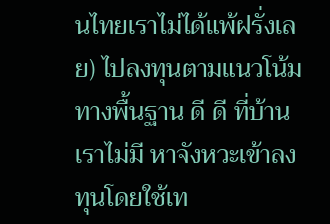นไทยเราไม่ได้แพ้ฝรั่งเลย) ไปลงทุนตามแนวโน้มทางพื้นฐาน ดี ดี ที่บ้านเราไม่มี หาจังหวะเข้าลงทุนโดยใช้เท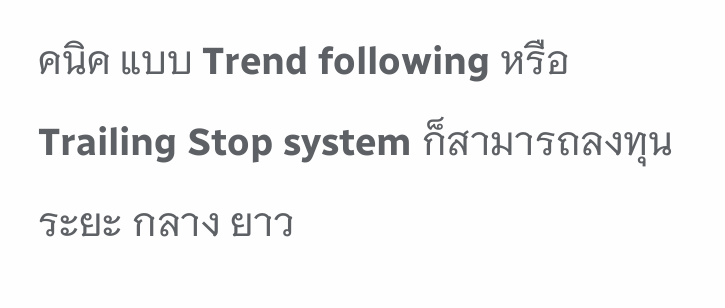คนิค แบบ Trend following หรือ Trailing Stop system ก็สามารถลงทุนระยะ กลาง ยาว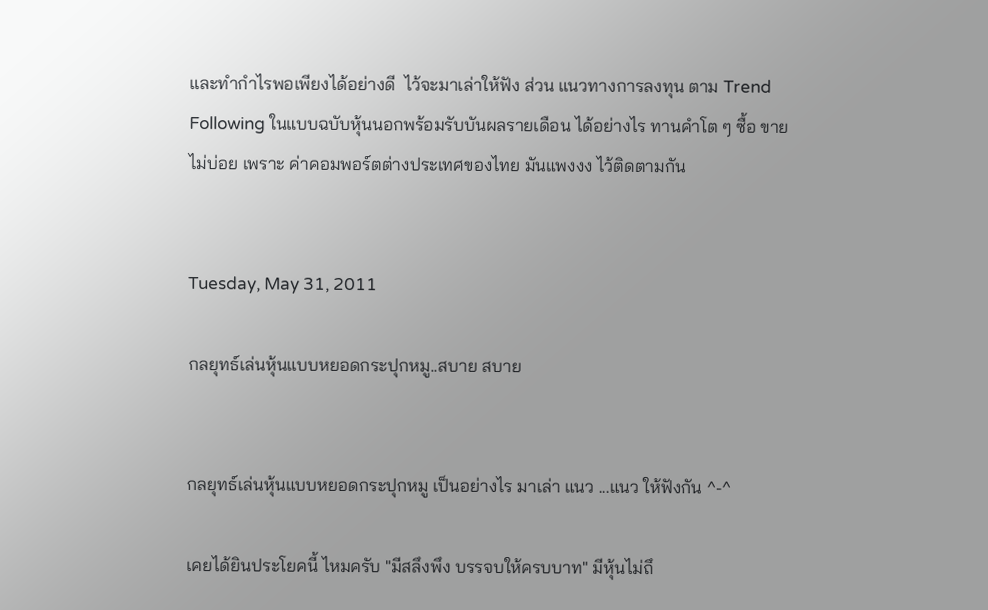และทำกำไรพอเพียงได้อย่างดี  ไว้จะมาเล่าให้ฟัง ส่วน แนวทางการลงทุน ตาม Trend Following ในแบบฉบับหุ้นนอกพร้อมรับบันผลรายเดือน ได้อย่างไร ทานคำโต ๆ ซื้อ ขาย ไม่บ่อย เพราะ ค่าคอมพอร์ตต่างประเทศของไทย มันแพงงง ไว้ติดตามกัน


Tuesday, May 31, 2011

กลยุทธ์เล่นหุ้นแบบหยอดกระปุกหมู..สบาย สบาย


กลยุทธ์เล่นหุ้นแบบหยอดกระปุกหมู เป็นอย่างไร มาเล่า แนว ...แนว ให้ฟังกัน ^-^

เคยได้ยินประโยคนี้ ไหมครับ "มีสลึงพึง บรรจบให้ครบบาท" มีหุ้นไม่ถึ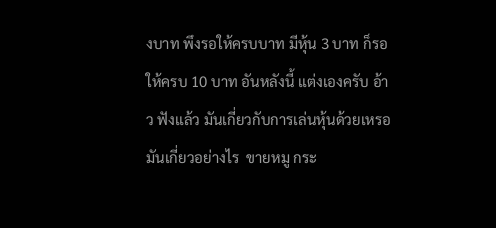งบาท พึงรอให้ครบบาท มีหุ้น 3 บาท ก็รอให้ครบ 10 บาท อันหลังนี้ แต่งเองครับ อ้าว ฟังแล้ว มันเกี่ยวกับการเล่นหุ้นด้วยเหรอ มันเกี่ยวอย่างไร  ขายหมู กระ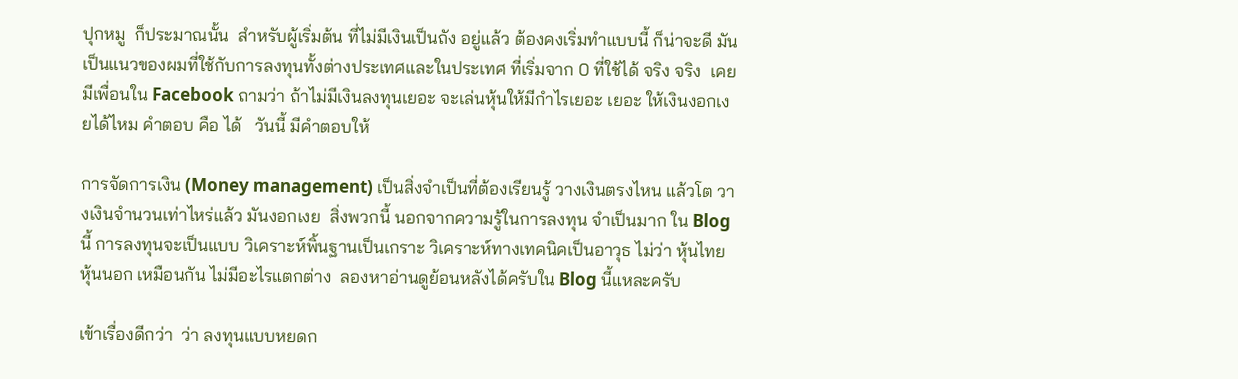ปุกหมู  ก็ประมาณนั้น  สำหรับผู้เริ่มต้น ที่ไม่มีเงินเป็นถัง อยู่แล้ว ต้องคงเริ่มทำแบบนี้ ก็น่าจะดี มันเป็นแนวของผมที่ใช้กับการลงทุนทั้งต่างประเทศและในประเทศ ที่เริ่มจาก 0 ที่ใช้ได้ จริง จริง  เคยมีเพื่อนใน Facebook ถามว่า ถ้าไม่มีเงินลงทุนเยอะ จะเล่นหุ้นให้มีกำไรเยอะ เยอะ ให้เงินงอกเงยได้ไหม คำตอบ คือ ได้   วันนี้ มีคำตอบให้

การจัดการเงิน (Money management) เป็นสิ่งจำเป็นที่ต้องเรียนรู้ วางเงินตรงไหน แล้วโต วางเงินจำนวนเท่าไหร่แล้ว มันงอกเงย  สิ่งพวกนี้ นอกจากความรู้ในการลงทุน จำเป็นมาก ใน Blog นี้ การลงทุนจะเป็นแบบ วิเคราะห์พิ้นฐานเป็นเกราะ วิเคราะห์ทางเทคนิคเป็นอาวุธ ไม่ว่า หุ้นไทย หุ้นนอก เหมือนกัน ไม่มีอะไรแตกต่าง  ลองหาอ่านดูย้อนหลังได้ครับใน Blog นี้แหละครับ

เข้าเรื่องดีกว่า  ว่า ลงทุนแบบหยดก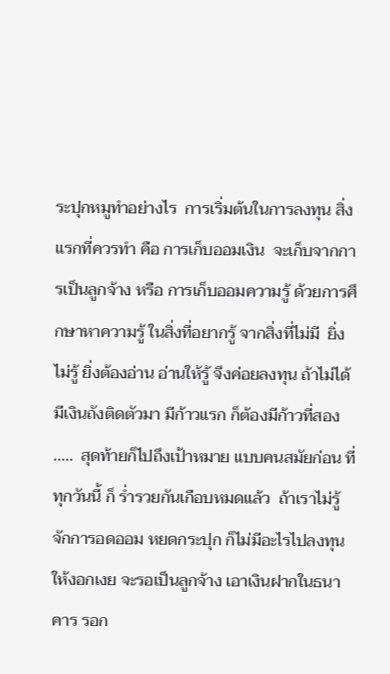ระปุกหมูทำอย่างไร  การเริ่มต้นในการลงทุน สิ่งแรกที่ควรทำ คือ การเก็บออมเงิน  จะเก็บจากการเป็นลูกจ้าง หรือ การเก็บออมความรู้ ด้วยการศึกษาหาความรู้ ในสิ่งที่อยากรู้ จากสิ่งที่ไม่มี  ยิ่งไม่รู้ ยิ่งต้องอ่าน อ่านให้รู้ จึงค่อยลงทุน ถ้าไม่ได้มีเงินถังติดตัวมา มีก้าวแรก ก็ต้องมีก้าวที่สอง .....  สุดท้ายก็ไปถึงเป้าหมาย แบบคนสมัยก่อน ที่ทุกวันนี้ ก็ ร่ำรวยกันเกือบหมดแล้ว  ถ้าเราไม่รู้จักการอดออม หยดกระปุก ก็ไม่มีอะไรไปลงทุน ให้งอกเงย จะรอเป็นลูกจ้าง เอาเงินฝากในธนาคาร รอก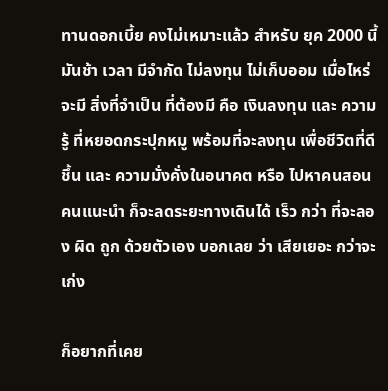ทานดอกเบี้ย คงไม่เหมาะแล้ว สำหรับ ยุค 2000 นี้  มันช้า เวลา มีจำกัด ไม่ลงทุน ไม่เก็บออม เมื่อไหร่ จะมี สิ่งที่จำเป็น ที่ต้องมี คือ เงินลงทุน และ ความรู้ ที่หยอดกระปุกหมู พร้อมที่จะลงทุน เพื่อชีวิตที่ดีชึ้น และ ความมั่งคั่งในอนาคต หรือ ไปหาคนสอน คนแนะนำ ก็จะลดระยะทางเดินได้ เร็ว กว่า ที่จะลอง ผิด ถูก ด้วยตัวเอง บอกเลย ว่า เสียเยอะ กว่าจะเก่ง

ก็อยากที่เคย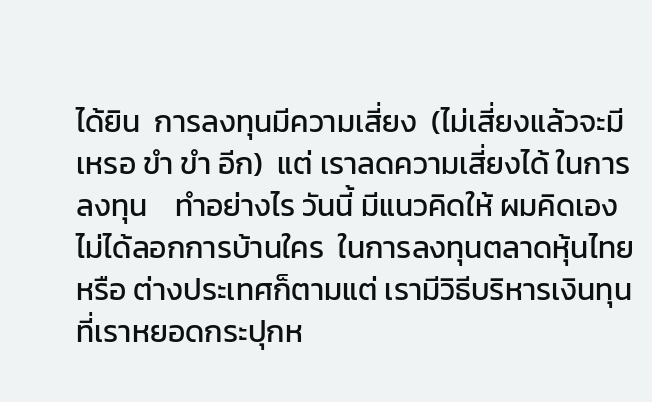ได้ยิน  การลงทุนมีความเสี่ยง  (ไม่เสี่ยงแล้วจะมีเหรอ ขำ ขำ อีก)  แต่ เราลดความเสี่ยงได้ ในการลงทุน    ทำอย่างไร วันนี้ มีแนวคิดให้ ผมคิดเอง ไม่ได้ลอกการบ้านใคร  ในการลงทุนตลาดหุ้นไทยหรือ ต่างประเทศก็ตามแต่ เรามีวิธีบริหารเงินทุนที่เราหยอดกระปุกห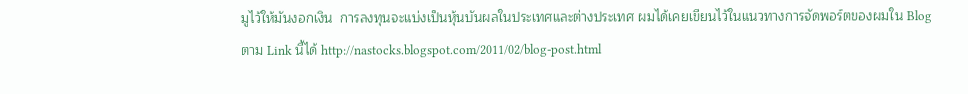มูไว้ให้มันงอกเงิน  การลงทุนจะแบ่งเป็นหุ้นบันผลในประเทศและต่างประเทศ ผมได้เคยเขียนไว้ในแนวทางการจัดพอร์ตของผมใน Blog ตาม Link นี้ได้ http://nastocks.blogspot.com/2011/02/blog-post.html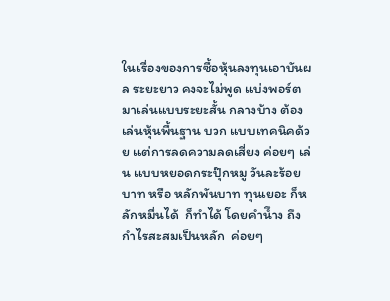ในเรื่องของการซื้อหุ้นลงทุนเอาบันผล ระยะยาว คงจะไม่พูด แบ่งพอร์ตมาเล่นแบบระยะสั้น กลางบ้าง ต้องเล่นหุ้นพื้นฐาน บวก แบบเทคนิคด้วย แต่การลดความลดเสี่ยง ค่อยๆ เล่น แบบหยอดกระปุ๊กหมู วันละร้อยบาท หรือ หลักพันบาท ทุนเยอะ ก็หลักหมื่นได้  ก็ทำได้ โดยคำนึำง ถึง กำไรสะสมเป็นหลัก  ค่อยๆ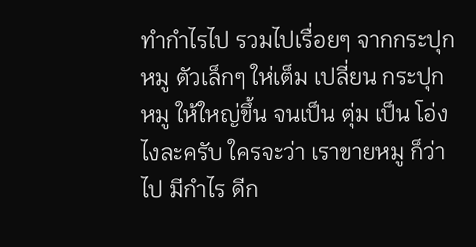ทำกำไรไป รวมไปเรื่อยๆ จากกระปุกหมู ตัวเล็กๆ ให่เต็ม เปลี่ยน กระปุกหมู ให้ใหญ่ขึ้น จนเป็น ตุ่ม เป็น โอ่ง ไงละครับ ใครจะว่า เราขายหมู ก็ว่าไป มีกำไร ดีก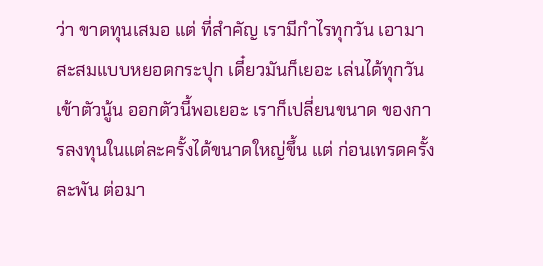ว่า ขาดทุนเสมอ แต่ ที่สำคัญ เรามีกำไรทุกวัน เอามาสะสมแบบหยอดกระปุก เดี๋ยวมันก็เยอะ เล่นได้ทุกวัน เข้าตัวนู้น ออกตัวนี้พอเยอะ เราก็เปลี่ยนขนาด ของการลงทุนในแต่ละครั้งได้ขนาดใหญ่ขึ้น แต่ ก่อนเทรดครั้งละพัน ต่อมา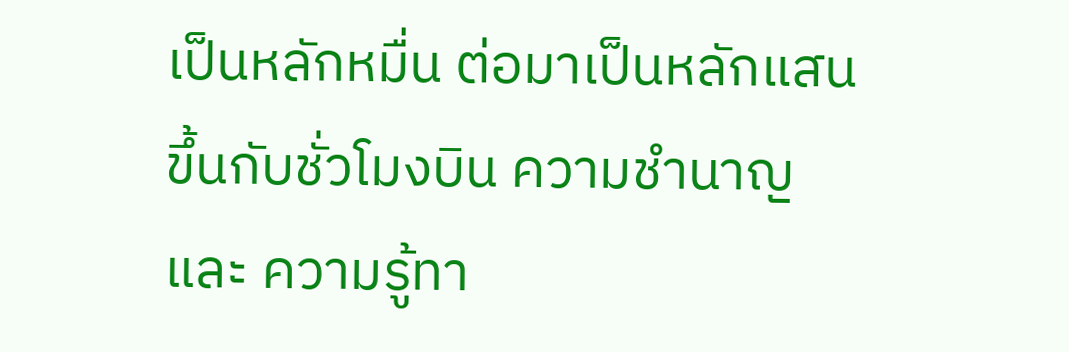เป็นหลักหมื่น ต่อมาเป็นหลักแสน ขึ้นกับชั่วโมงบิน ความชำนาญ และ ความรู้ทา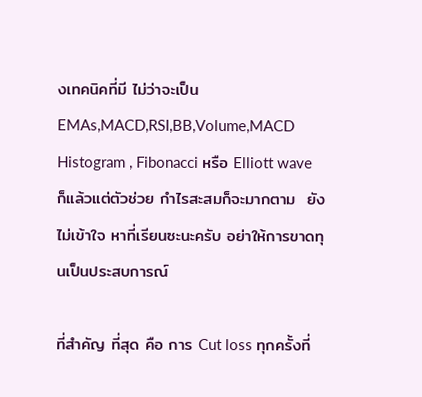งเทคนิคที่มี ไม่ว่าจะเป็น EMAs,MACD,RSI,BB,Volume,MACD Histogram , Fibonacci หรือ Elliott wave  ก็แล้วแต่ตัวช่วย กำไรสะสมก็จะมากตาม  ยังไม่เข้าใจ หาที่เรียนซะนะครับ อย่าให้การขาดทุนเป็นประสบการณ์

ที่สำคัญ ที่สุด คือ การ Cut loss ทุกครั้งที่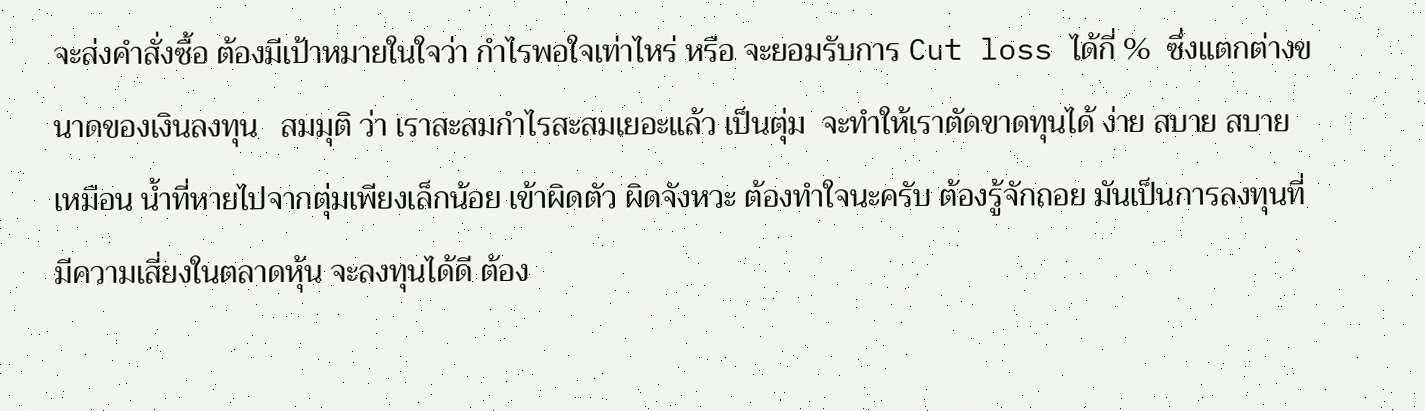จะส่งคำสั่งซื้อ ต้องมีเป้าหมายในใจว่า กำไรพอใจเท่าไหร่ หรือ จะยอมรับการ Cut loss ได้กี่ %  ซึ่งแตกต่างขนาดของเงินลงทุน   สมมุติ ว่า เราสะสมกำไรสะสมเยอะแล้ว เป็นตุ่ม  จะทำให้เราตัดขาดทุนได้ ง่าย สบาย สบาย เหมือน น้ำที่หายไปจากตุ่มเพียงเล็กน้อย เข้าผิดตัว ผิดจังหวะ ต้องทำใจนะครับ ต้องรู้จักถอย มันเป็นการลงทุนที่มีความเสี่ยงในตลาดหุ้น จะลงทุนได้ดี ต้อง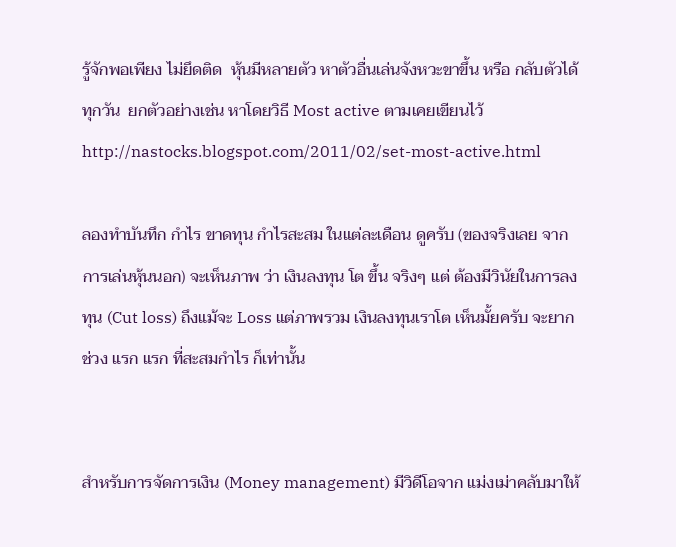รู้จักพอเพียง ไม่ยึดติด  หุ้นมีหลายตัว หาตัวอื่นเล่นจังหวะขาขึ้น หรือ กลับตัวได้ทุกวัน  ยกตัวอย่างเช่น หาโดยวิธี Most active ตามเคยเขียนไว้ http://nastocks.blogspot.com/2011/02/set-most-active.html

ลองทำบันทึก กำไร ขาดทุน กำไรสะสม ในแต่ละเดือน ดูครับ (ของจริงเลย จากการเล่นหุ้นนอก) จะเห็นภาพ ว่า เงินลงทุน โต ขึ้น จริงๆ แต่ ต้องมีวินัยในการลงทุน (Cut loss) ถึงแม้จะ Loss แต่ภาพรวม เงินลงทุนเราโต เห็นมั้ยครับ จะยากช่วง แรก แรก ที่สะสมกำไร ก็เท่านั้น


สำหรับการจัดการเงิน (Money management) มีวิดีโอจาก แม่งเม่าคลับมาให้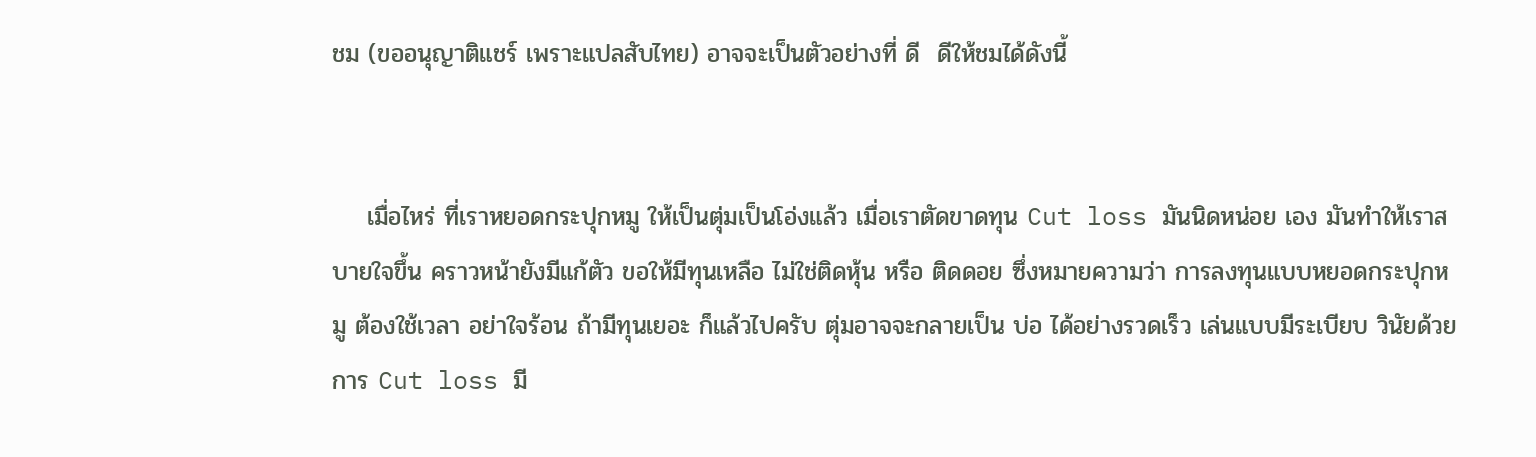ชม (ขออนุญาติแชร์ เพราะแปลสับไทย) อาจจะเป็นตัวอย่างที่ ดี  ดีให้ชมได้ดังนี้


    เมื่อไหร่ ที่เราหยอดกระปุกหมู ให้เป็นตุ่มเป็นโอ่งแล้ว เมื่อเราตัดขาดทุน Cut loss มันนิดหน่อย เอง มันทำให้เราสบายใจขึ้น คราวหน้ายังมีแก้ตัว ขอให้มีทุนเหลือ ไม่ใช่ติดหุ้น หรือ ติดดอย ซึ่งหมายความว่า การลงทุนแบบหยอดกระปุกหมู ต้องใช้เวลา อย่าใจร้อน ถ้ามีทุนเยอะ ก็แล้วไปครับ ตุ่มอาจจะกลายเป็น บ่อ ได้อย่างรวดเร็ว เล่นแบบมีระเบียบ วินัยด้วยการ Cut loss มี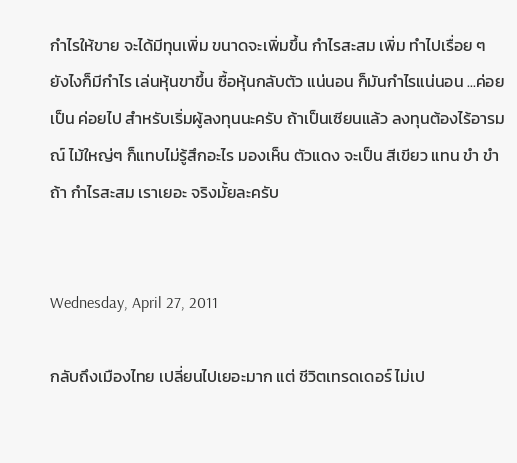กำไรให้ขาย จะได้มีทุนเพิ่ม ขนาดจะเพิ่มขึ้น กำไรสะสม เพิ่ม ทำไปเรื่อย ๆ ยังไงก็มีกำไร เล่นหุ้นขาขึ้น ซื้อหุ้นกลับตัว แน่นอน ก็มันกำไรแน่นอน ...ค่อยเป็น ค่อยไป สำหรับเริ่มผู้ลงทุนนะครับ ถ้าเป็นเซียนแล้ว ลงทุนต้องไร้อารมณ์ ไม้ใหญ่ๆ ก็แทบไม่รู้สึกอะไร มองเห็น ตัวแดง จะเป็น สีเขียว แทน ขำ ขำ ถ้า กำไรสะสม เราเยอะ จริงมั้ยละครับ


Wednesday, April 27, 2011

กลับถึงเมืองไทย เปลี่ยนไปเยอะมาก แต่ ชีวิตเทรดเดอร์ ไม่เป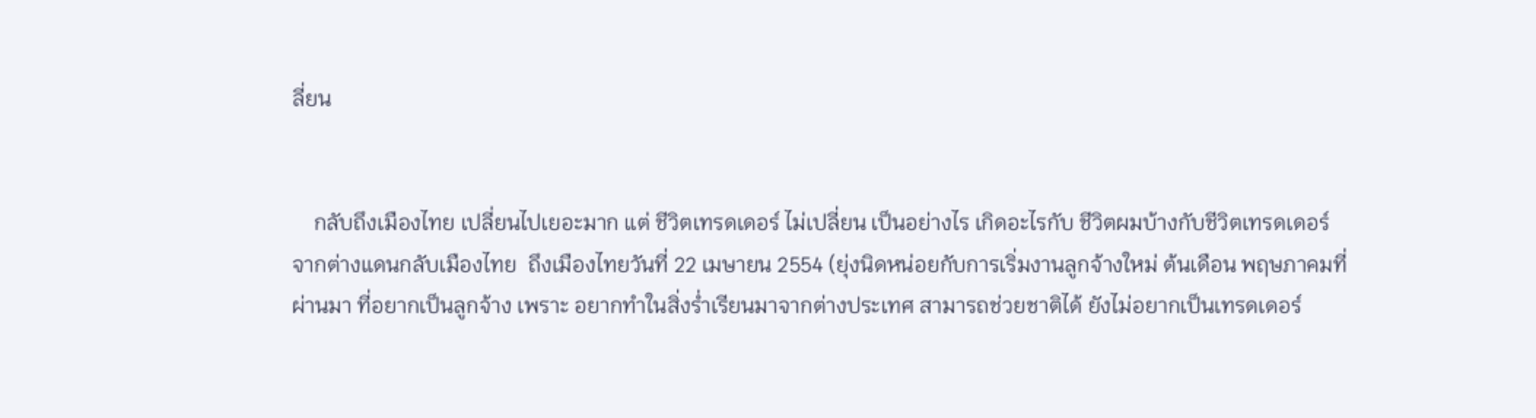ลี่ยน


    กลับถึงเมืองไทย เปลี่ยนไปเยอะมาก แต่ ชีวิตเทรดเดอร์ ไม่เปลี่ยน เป็นอย่างไร เกิดอะไรกับ ชีวิตผมบ้างกับชีวิตเทรดเดอร์ จากต่างแดนกลับเมืองไทย  ถึงเมืองไทยวันที่ 22 เมษายน 2554 (ยุ่งนิดหน่อยกับการเริ่มงานลูกจ้างใหม่ ต้นเดือน พฤษภาคมที่ผ่านมา ที่อยากเป็นลูกจ้าง เพราะ อยากทำในสิ่งร่ำเรียนมาจากต่างประเทศ สามารถช่วยชาติได้ ยังไม่อยากเป็นเทรดเดอร์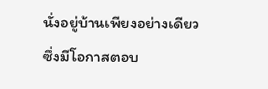นั่งอยู่บ้านเพียงอย่างเดียว ซึ่งมีโอกาสตอบ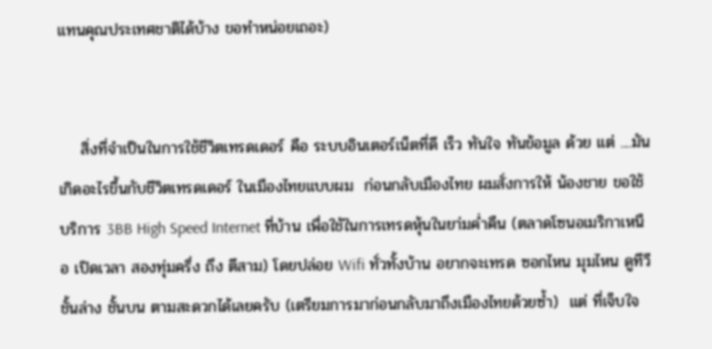แทนคุณประเทศชาติได้บ้าง ขอทำหน่อยเถอะ)


    สิ่งที่จำเป็นในการใช้ชีวิตเทรดเดอร์ คือ ระบบอินเตอร์เน็ตที่ดี เร็ว ทันใจ ทันข้อมูล ด้วย แต่ ....มันเกิดอะไรขึ้นกับชีวิตเทรดเดอร์ ในเมืองไทยแบบผม  ก่อนกลับเมืองไทย ผมสั่งการให้ น้องชาย ขอใช้บริการ 3BB High Speed Internet ที่บ้าน เพื่อใช้ในการเทรดหุ้นในยา่มค่ำคืน (ตลาดโซนอเมริกาเหนือ เปิดเวลา สองทุ่มครึ่ง ถึง ตีสาม) โดยปล่อย Wifi ทั่วทั้งบ้าน อยากจะเทรด ซอกไหน มุมไหน ดูทีวี ชั้นล่าง ชั้นบน ตามสะดวกได้เลยครับ (เตรียมการมาก่อนกลับมาถึงเมืองไทยด้วยซ้ำ)  แต่ ที่เจ็บใจ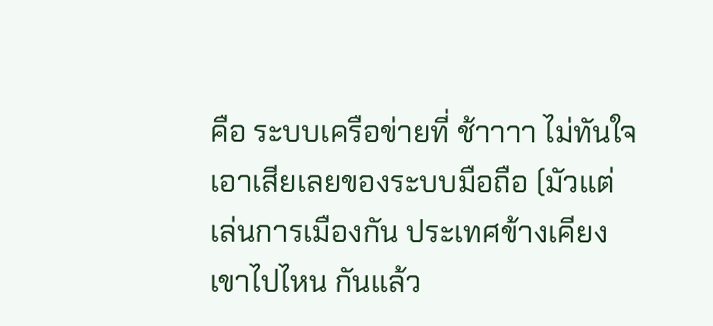คือ ระบบเครือข่ายที่ ช้าาาา ไม่ทันใจ เอาเสียเลยของระบบมือถือ (มัวแต่เล่นการเมืองกัน ประเทศข้างเคียง เขาไปไหน กันแล้ว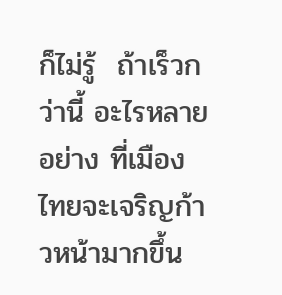ก็ไม่รู้  ถ้าเร็วกว่านี้ อะไรหลายอย่าง ที่เมืองไทยจะเจริญก้าวหน้ามากขึ้น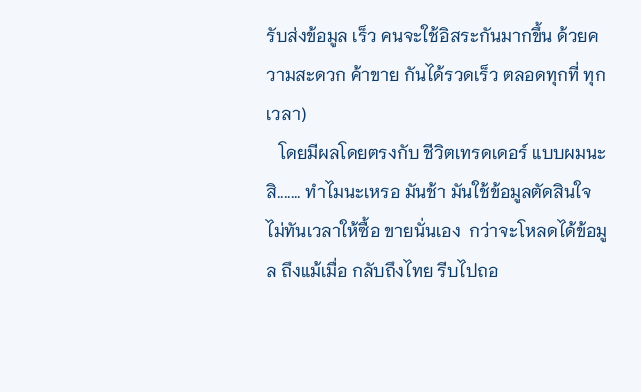รับส่งข้อมูล เร็ว คนจะใช้อิสระกันมากขึ้น ด้วยความสะดวก ค้าขาย กันได้รวดเร็ว ตลอดทุกที่ ทุกเวลา)
   โดยมีผลโดยตรงกับ ชีวิตเทรดเดอร์ แบบผมนะสิ....... ทำไมนะเหรอ มันช้า มันใช้ข้อมูลตัดสินใจ ไม่ทันเวลาให้ซื้อ ขายนั่นเอง  กว่าจะโหลดได้ข้อมูล ถึงแม้เมื่อ กลับถึงไทย รีบไปถอ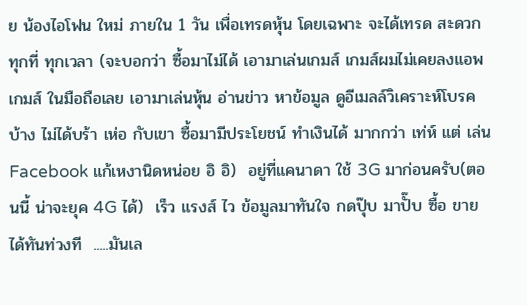ย น้องไอโฟน ใหม่ ภายใน 1 วัน เพื่อเทรดหุ้น โดยเฉพาะ จะได้เทรด สะดวก ทุกที่ ทุกเวลา (จะบอกว่า ซื้อมาไม่ได้ เอามาเล่นเกมส์ เกมส์ผมไม่เคยลงแอพเกมส์ ในมือถือเลย เอามาเล่นหุ้น อ่านข่าว หาข้อมูล ดูอีเมลล์วิเคราะห์โบรคบ้าง ไม่ได้บร้า เห่อ กับเขา ซื้อมามีประโยชน์ ทำเงินได้ มากกว่า เท่ห์ แต่ เล่น Facebook แก้เหงานิดหน่อย อิ อิ)  อยู่ที่แคนาดา ใช้ 3G มาก่อนครับ(ตอนนี้ น่าจะยุค 4G ได้)  เร็ว แรงส์ ไว ข้อมูลมาทันใจ กดปุ๊บ มาปั๊บ ซื้อ ขายได้ทันท่วงที  .....มันเล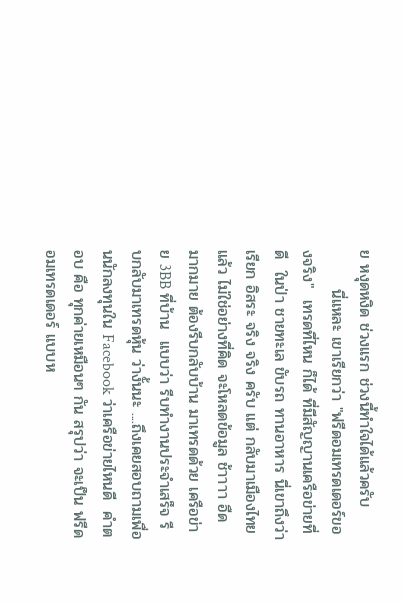ย หงุดหงิด ช่วงแรก ช่วงนี้ทำใจได้แล้วครับ
       นี่แหละ เขาเรียกว่า "ฟรีดอมเทรดเดอร์ของจริง"  เทรดที่ไหน ก็ได้ ที่มีสัญญานเครือข่ายที่ดี  ในป่า ชายทะเล ขับรถ ทานอาหาร นี่เขาถึงว่า เรียก อิสระ จริง จริง ครับ แต่ กลับมาเมืองไทยแล้ว ไม่ใช่อย่างที่คิด จะโหลดข้อมูล ช้าาาา อืด มากมาย ต้องรีบกลับบ้าน มาเทรดด้วย เครือข่าย 3BB ที่บ้าน  แบบว่า รีบทำงานประจำเสร็จ รีบกลับมาเทรดหุ้น ว่างั้นนะ ....ถึงเคยสอบถามเพื่อนนักลงทุนใน Facebook ว่าเครือข่ายไหนดี  คำตอบ คือ ทุกค่ายเหมือนๆ กัน สรุปว่า จะเป็น ฟรีดอมเทรดเดอร์ แบบห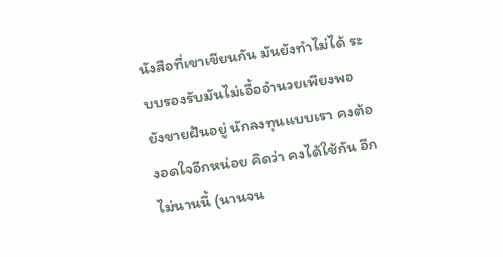นังสือที่เขาเขียนกัน มันยังทำไม่ได้ ระบบรองรับมันไม่เอื้ออำนวยเพียงพอ ยังขายฝันอยู่ นักลงทุนแบบเรา คงต้องอดใจอีกหน่อย คิดว่า คงได้ใช้กัน อีกไม่นานนี้ (นานจน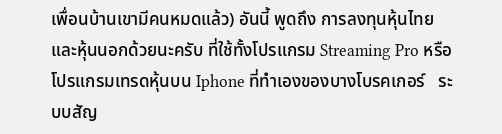เพื่อนบ้านเขามีคนหมดแล้ว) อันนี้ พูดถึง การลงทุนหุ้นไทยและหุ้นนอกด้วยนะครับ ที่ใช้ทั้งโปรแกรม Streaming Pro หรือ โปรแกรมเทรดหุ้นบน Iphone ที่ทำเองของบางโบรคเกอร์   ระบบสัญ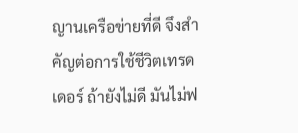ญานเครือข่ายที่ดี จึงสำคัญต่อการใช้ชีวิตเทรดเดอร์ ถ้ายังไม่ดี มันไม่ฟ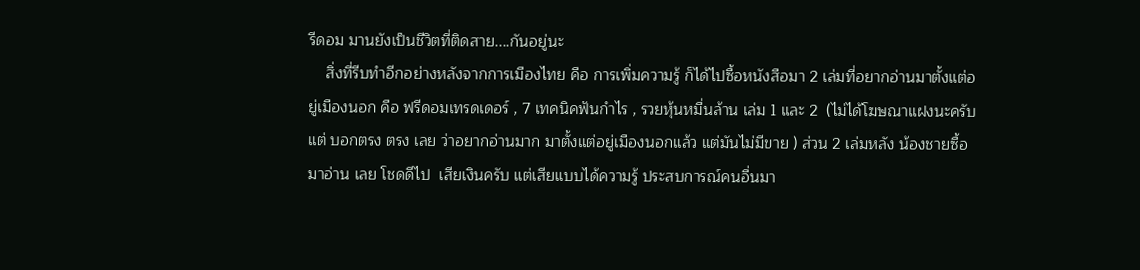รีดอม มานยังเป็นชีวิตที่ติดสาย....กันอยู่นะ
    สิ่งที่รีบทำอีกอย่างหลังจากการเมืองไทย คือ การเพิ่มความรู้ ก็ได้ไปซื้อหนังสือมา 2 เล่มที่อยากอ่านมาตั้งแต่อยู่เมืองนอก คือ ฟรีดอมเทรดเดอร์ , 7 เทคนิคฟันกำไร , รวยหุ้นหมื่นล้าน เล่ม 1 และ 2  (ไม่ได้โฆษณาแฝงนะครับ แต่ บอกตรง ตรง เลย ว่าอยากอ่านมาก มาตั้งแต่อยู่เมืองนอกแล้ว แต่มันไม่มีขาย ) ส่วน 2 เล่มหลัง น้องชายซื้อมาอ่าน เลย โชดดีไป  เสียเงินครับ แต่เสียแบบได้ความรู้ ประสบการณ์คนอื่นมา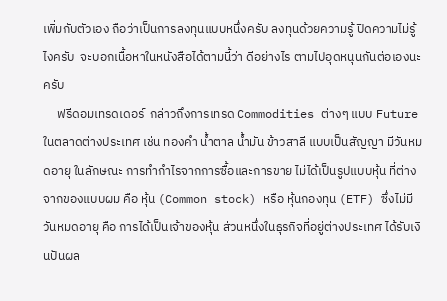เพิ่มกับตัวเอง ถือว่าเป็นการลงทุนแบบหนึ่งครับ ลงทุนด้วยความรู้ ปิดความไม่รู้ไงครับ  จะบอกเนื้อหาในหนังสือได้ตามนี้ว่า ดีอย่างไร ตามไปอุดหนุนกันต่อเองนะครับ
     ฟรีดอมเทรดเดอร์  กล่าวถึงการเทรด Commodities ต่างๆ แบบ Future ในตลาดต่างประเทศ เช่น ทองคำ น้ำตาล น้ำมัน ข้าวสาลี แบบเป็นสัญญา มีวันหมดอายุ ในลักษณะ การทำกำไรจากการซื้อและการขาย ไม่ได้เป็นรูปแบบหุ้น ที่ต่างจากของแบบผม คือ หุ้น (Common stock) หรือ หุ้นกองทุน (ETF) ซึ่งไม่มีวันหมดอายุ คือ การได้เป็นเจ้าของหุ้น ส่วนหนึ่งในธุรกิจที่อยู่ต่างประเทศ ได้รับเงินปันผล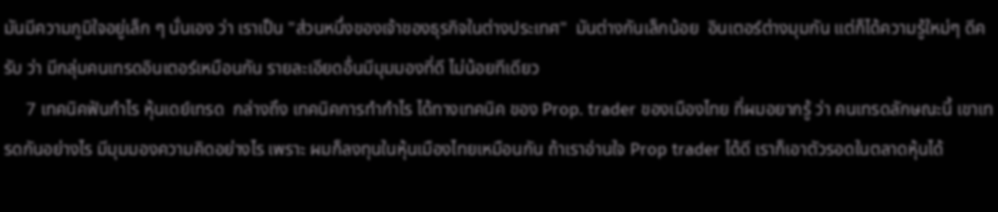มันมีความภูมิใจอยู่เล็ก ๆ นั่นเอง ว่า เราเป็น "ส่วนหนึ่งของเจ้าของธุรกิจในต่างประเทศ"  มันต่างกันเล็กน้อย  อินเตอร์ต่างมุมกัน แต่ก็ได้ความรู้ใหม่ๆ ดีครับ ว่า มีกลุ่มคนเทรดอินเตอร์เหมือนกัน รายละเอียดอื่นมีมุมมองที่ดี ไม่น้อยทีเดียว
     7 เทคนิคฟันกำไร หุ้นเดย์เทรด  กล่างถึง เทคนิคการทำกำไร ได้ทางเทคนิค ของ Prop. trader ของเมืองไทย ที่ผมอยากรู้ ว่า คนเทรดลักษณะนี้ เขาเทรดกันอย่างไร มีมุมมองความคิดอย่างไร เพราะ ผมก็ลงทุนในหุ้นเมืองไทยเหมือนกัน ถ้าเราอ่านใจ Prop trader ได้ดี เราก็เอาตัวรอดในตลาดหุ้นได้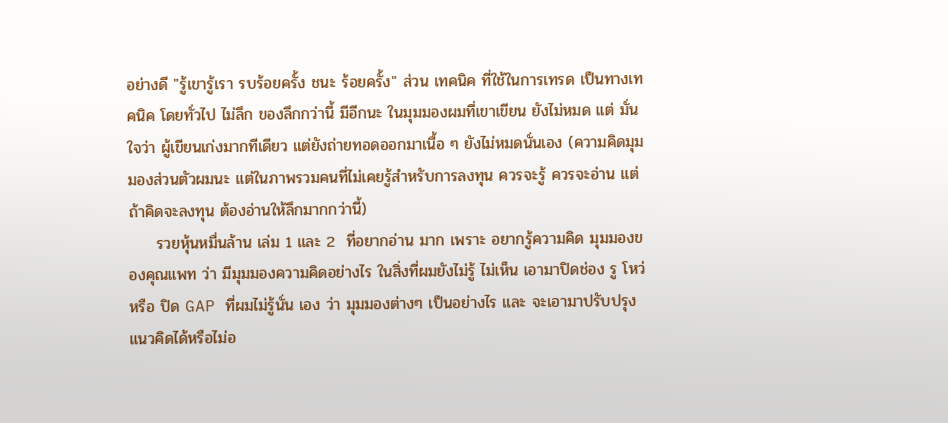อย่างดี "รู้เขารู้เรา รบร้อยครั้ง ชนะ ร้อยครั้ง" ส่วน เทคนิค ที่ใช้ในการเทรด เป็นทางเทคนิค โดยทั่วไป ไม่ลึก ของลึกกว่านี้ มีอีกนะ ในมุมมองผมที่เขาเขียน ยังไม่หมด แต่ มั่นใจว่า ผู้เขียนเก่งมากทีเดียว แต่ยังถ่ายทอดออกมาเนื้อ ๆ ยังไม่หมดนั่นเอง (ความคิดมุมมองส่วนตัวผมนะ แต่ในภาพรวมคนที่ไม่เคยรู้สำหรับการลงทุน ควรจะรู้ ควรจะอ่าน แต่ ถ้าคิดจะลงทุน ต้องอ่านให้ลึกมากกว่านี้)
     รวยหุ้นหมื่นล้าน เล่ม 1 และ 2  ที่อยากอ่าน มาก เพราะ อยากรู้ความคิด มุมมองของคุณแพท ว่า มีมุมมองความคิดอย่างไร ในสิ่งที่ผมยังไม่รู้ ไม่เห็น เอามาปิดช่อง รู โหว่ หรือ ปิด GAP ที่ผมไม่รู้นั่น เอง ว่า มุมมองต่างๆ เป็นอย่างไร และ จะเอามาปรับปรุงแนวคิดได้หรือไม่อ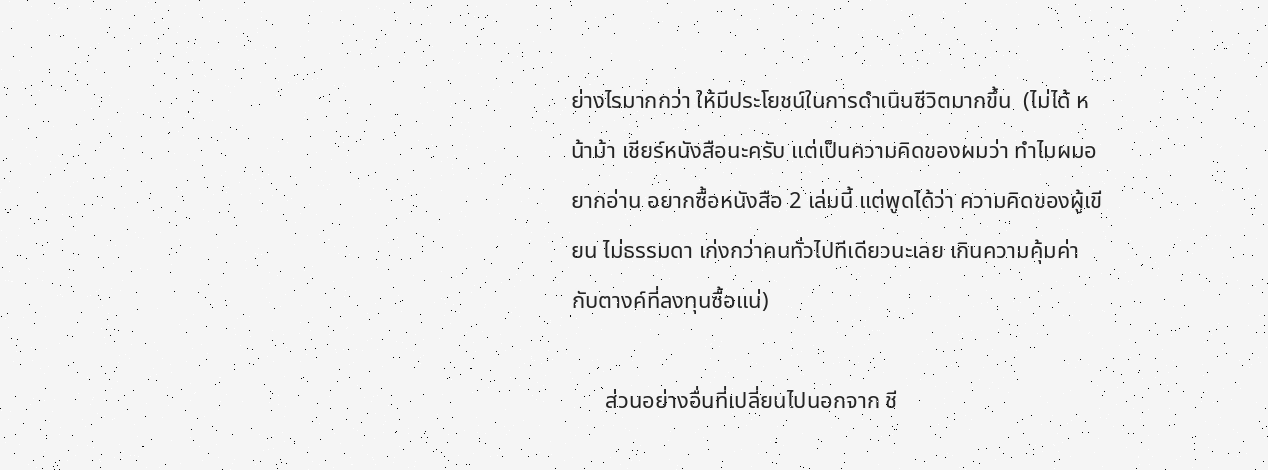ย่างไรมากกว่า ให้มีประโยชน์ในการดำเนินชีวิตมากขึ้น  (ไม่ได้ หน้าม้า เชียร์หนังสือนะครับ แต่เป็นความคิดของผมว่า ทำไมผมอยากอ่าน อยากซื้อหนังสือ 2 เล่มนี้ แต่พูดได้ว่า ความคิดของผู้เขียน ไม่ธรรมดา เก่งกว่าคนทั่วไปทีเดียวนะเลย เกินความคุ้มค่ากับตางค์ที่ลงทุนซื้อแน่)

      ส่วนอย่างอื่นที่เปลี่ยนไปนอกจาก ชี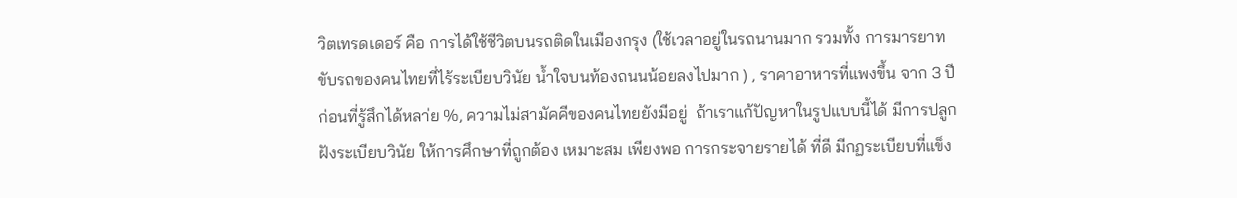วิตเทรดเดอร์ คือ การได้ใช้ชีวิตบนรถติดในเมืองกรุง (ใช้เวลาอยู่ในรถนานมาก รวมทั้ง การมารยาทขับรถของคนไทยที่ไร้ระเบียบวินัย น้ำใจบนท้องถนนน้อยลงไปมาก ) , ราคาอาหารที่แพงขึ้น จาก 3 ปีก่อนที่รู้สึกได้หลา่ย %, ความไม่สามัคคีของคนไทยยังมีอยู่  ถ้าเราแก้ปัญหาในรูปแบบนี้ได้ มีการปลูกฝังระเบียบวินัย ให้การศึกษาที่ถูกต้อง เหมาะสม เพียงพอ การกระจายรายได้ ที่ดี มีกฏระเบียบที่แข็ง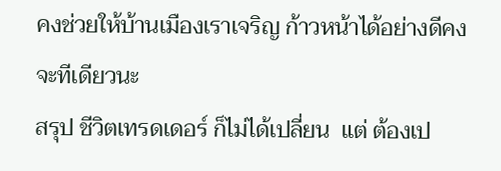คงช่วยให้บ้านเมืองเราเจริญ ก้าวหน้าได้อย่างดีคงจะทีเดียวนะ
สรุป ชีวิตเทรดเดอร์ ก็ไม่ได้เปลี่ยน  แต่ ต้องเป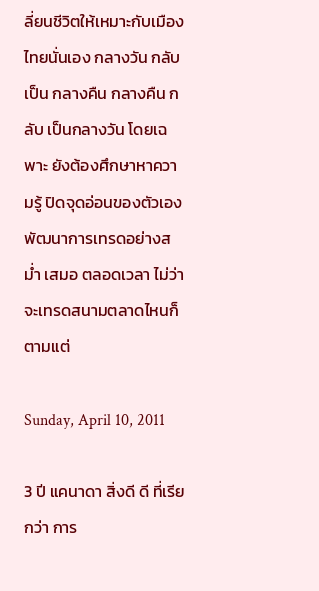ลี่ยนชีวิตให้เหมาะกับเมืองไทยนั่นเอง กลางวัน กลับเป็น กลางคืน กลางคืน กลับ เป็นกลางวัน โดยเฉพาะ ยังต้องศึกษาหาความรู้ ปิดจุดอ่อนของตัวเอง พัฒนาการเทรดอย่างสม่ำ เสมอ ตลอดเวลา ไม่ว่า จะเทรดสนามตลาดไหนก็ตามแต่

Sunday, April 10, 2011

3 ปี แคนาดา สิ่งดี ดี ที่เรียกว่า การ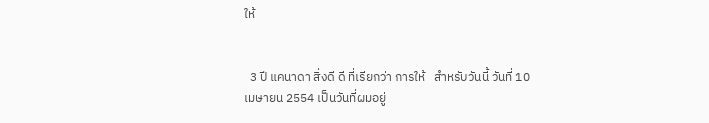ให้


  3 ปี แคนาดา สิ่งดี ดี ที่เรียกว่า การให้   สำหรับวันนี้ วันที่ 10 เมษายน 2554 เป็นวันที่ผมอยู่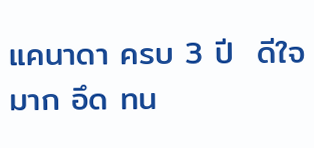แคนาดา ครบ 3 ปี  ดีใจมาก อึด ทน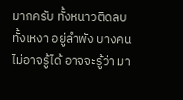มากครับ ทั้งหนาวติดลบ ทั้งเหงา อยู่ลำพัง บางคนไม่อาจรู้ได้ อาจจะรู้ว่า มา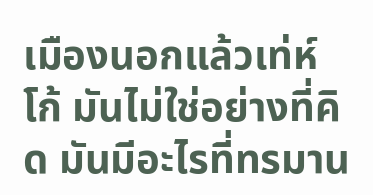เมืองนอกแล้วเท่ห์ โก้ มันไม่ใช่อย่างที่คิด มันมีอะไรที่ทรมาน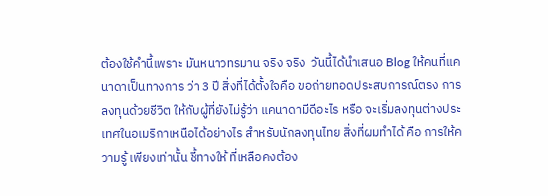ต้องใช้คำนี้เพราะ มันหนาวทรมาน จริง จริง  วันนี้ได้นำเสนอ Blog ให้คนที่แคนาดาเป็นทางการ ว่า 3 ปี สิ่งที่ได้ตั้งใจคือ ขอถ่ายทอดประสบการณ์ตรง การลงทุนด้วยชีวิต ให้กับผู้ที่ยังไม่รู้ว่า แคนาดามีดีอะไร หรือ จะเริ่มลงทุนต่างประเทศในอเมริกาเหนือได้อย่างไร สำหรับนักลงทุนไทย สิ่งที่ผมทำได้ คือ การให้ความรู้ เพียงเท่านั้น ชี้ทางให้ ที่เหลือคงต้อง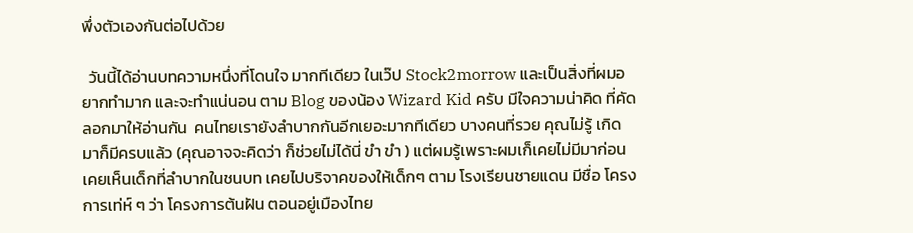พึ่งตัวเองกันต่อไปด้วย

  วันนี้ได้อ่านบทความหนึ่งที่โดนใจ มากทีเดียว ในเว๊ป Stock2morrow และเป็นสิ่งที่ผมอยากทำมาก และจะทำแน่นอน ตาม Blog ของน้อง Wizard Kid ครับ มีใจความน่าคิด ที่คัดลอกมาให้อ่านกัน  คนไทยเรายังลำบากกันอีกเยอะมากทีเดียว บางคนที่รวย คุณไม่รู้ เกิดมาก็มีครบแล้ว (คุณอาจจะคิดว่า ก็ช่วยไม่ได้นี่ ขำ ขำ ) แต่ผมรู้เพราะผมเก็เคยไม่มีมาก่อน เคยเห็นเด็กที่ลำบากในชนบท เคยไปบริจาคของให้เด็กๆ ตาม โรงเรียนชายแดน มีชื่อ โครงการเท่ห์ ๆ ว่า โครงการต้นฝัน ตอนอยู่เมืองไทย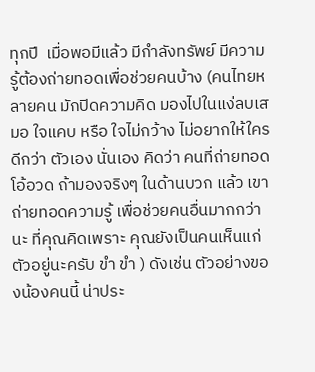ทุกปี  เมื่อพอมีแล้ว มีกำลังทรัพย์ มีความรู้ต้องถ่ายทอดเพื่อช่วยคนบ้าง (คนไทยหลายคน มักปิดความคิด มองไปในแง่ลบเสมอ ใจแคบ หรือ ใจไม่กว้าง ไม่อยากให้ใครดีกว่า ตัวเอง นั่นเอง คิดว่า คนที่ถ่ายทอด โอ้อวด ถ้ามองจริงๆ ในด้านบวก แล้ว เขาถ่ายทอดความรู้ เพื่อช่วยคนอื่นมากกว่านะ ที่คุณคิดเพราะ คุณยังเป็นคนเห็นแก่ตัวอยู่นะครับ ขำ ขำ ) ดังเช่น ตัวอย่างของน้องคนนี้ น่าประ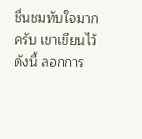ชื่นชมทับใจมากครับ เขาเขียนไว้ดังนี้ ลอกการ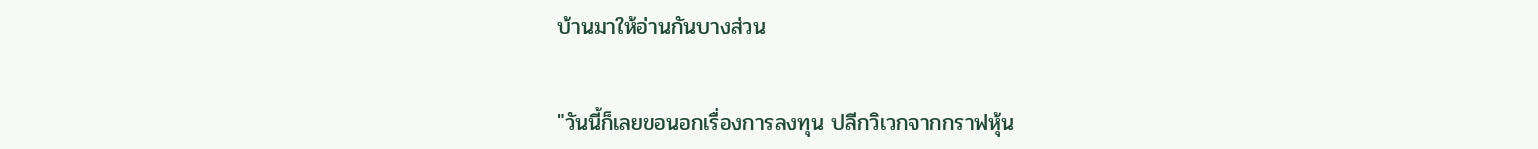บ้านมาให้อ่านกันบางส่วน


"วันนี้ก็เลยขอนอกเรื่องการลงทุน ปลีกวิเวกจากกราฟหุ้น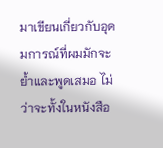มาเขียนเกี่ยวกับอุดมการณ์ที่ผมมักจะย้ำและพูดเสมอ ไม่ว่าจะทั้งในหนังสือ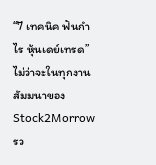“7 เทคนิค ฟันกำไร หุ้นเดย์เทรด” ไม่ว่าจะในทุกงานสัมมนาของ Stock2Morrow รว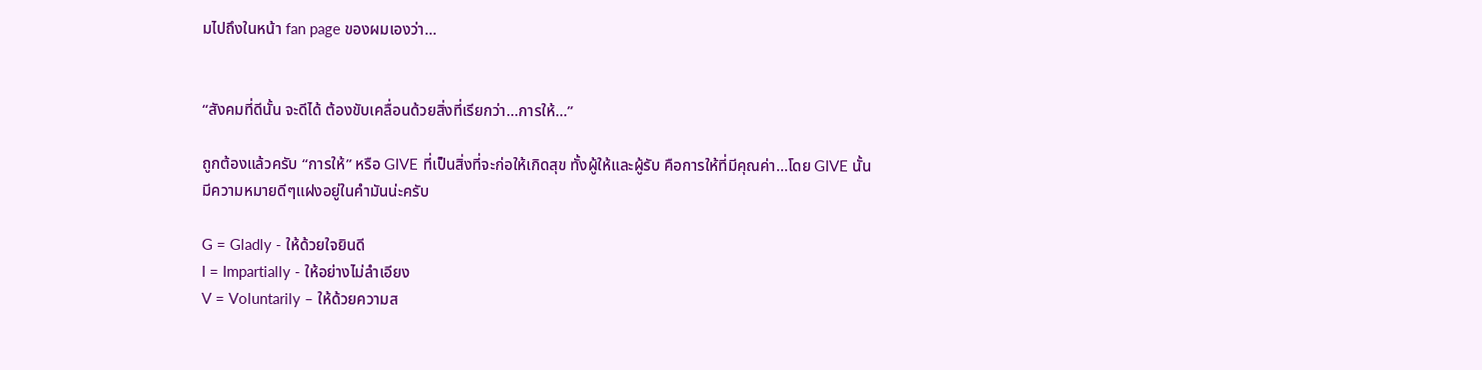มไปถึงในหน้า fan page ของผมเองว่า...


“สังคมที่ดีนั้น จะดีได้ ต้องขับเคลื่อนด้วยสิ่งที่เรียกว่า...การให้...”

ถูกต้องแล้วครับ “การให้” หรือ GIVE ที่เป็นสิ่งที่จะก่อให้เกิดสุข ทั้งผู้ให้และผู้รับ คือการให้ที่มีคุณค่า...โดย GIVE นั้น มีความหมายดีๆแฝงอยู่ในคำมันน่ะครับ

G = Gladly - ให้ด้วยใจยินดี
I = Impartially - ให้อย่างไม่ลำเอียง
V = Voluntarily – ให้ด้วยความส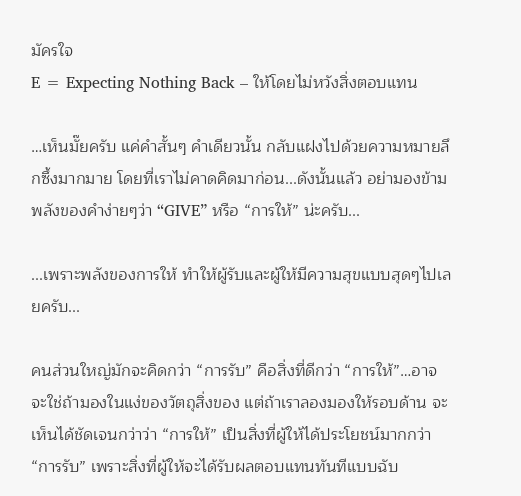มัครใจ
E = Expecting Nothing Back – ให้โดยไม่หวังสิ่งตอบแทน

…เห็นมั๊ยครับ แค่คำสั้นๆ คำเดียวนั้น กลับแฝงไปด้วยความหมายลึกซึ้งมากมาย โดยที่เราไม่คาดคิดมาก่อน...ดังนั้นแล้ว อย่ามองข้ามพลังของคำง่ายๆว่า “GIVE” หรือ “การให้” น่ะครับ...

...เพราะพลังของการให้ ทำให้ผู้รับและผู้ให้มีความสุขแบบสุดๆไปเลยครับ...

คนส่วนใหญ่มักจะคิดกว่า “การรับ” คือสิ่งที่ดีกว่า “การให้”…อาจจะใช่ถ้ามองในแง่ของวัตถุสิ่งของ แต่ถ้าเราลองมองให้รอบด้าน จะเห็นได้ชัดเจนกว่าว่า “การให้” เป็นสิ่งที่ผู้ให้ได้ประโยชน์มากกว่า “การรับ” เพราะสิ่งที่ผู้ให้จะได้รับผลตอบแทนทันทีแบบฉับ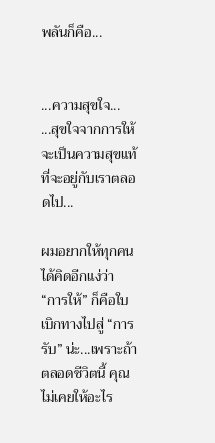พลันก็คือ...


...ความสุขใจ...
...สุขใจจากการให้ จะเป็นความสุขแท้ ที่จะอยู่กับเราตลอดไป...

ผมอยากให้ทุกคนได้คิดอีกแง่ว่า “การให้” ก็คือใบเบิกทางไปสู่ “การรับ” น่ะ...เพราะถ้าตลอดชีวิตนี้ คุณไม่เคยให้อะไร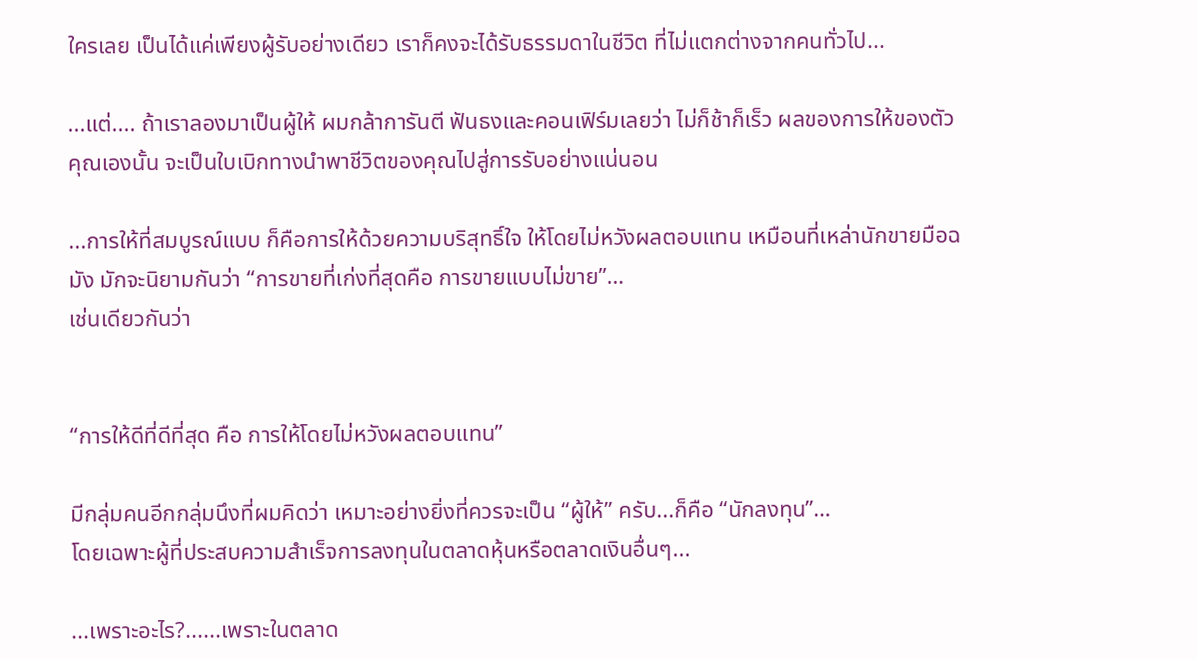ใครเลย เป็นได้แค่เพียงผู้รับอย่างเดียว เราก็คงจะได้รับธรรมดาในชีวิต ที่ไม่แตกต่างจากคนทั่วไป...

...แต่.... ถ้าเราลองมาเป็นผู้ให้ ผมกล้าการันตี ฟันธงและคอนเฟิร์มเลยว่า ไม่ก็ช้าก็เร็ว ผลของการให้ของตัวคุณเองนั้น จะเป็นใบเบิกทางนำพาชีวิตของคุณไปสู่การรับอย่างแน่นอน

...การให้ที่สมบูรณ์แบบ ก็คือการให้ด้วยความบริสุทธิ์ใจ ให้โดยไม่หวังผลตอบแทน เหมือนที่เหล่านักขายมือฉมัง มักจะนิยามกันว่า “การขายที่เก่งที่สุดคือ การขายแบบไม่ขาย”…
เช่นเดียวกันว่า


“การให้ดีที่ดีที่สุด คือ การให้โดยไม่หวังผลตอบแทน”

มีกลุ่มคนอีกกลุ่มนึงที่ผมคิดว่า เหมาะอย่างยิ่งที่ควรจะเป็น “ผู้ให้” ครับ...ก็คือ “นักลงทุน”…
โดยเฉพาะผู้ที่ประสบความสำเร็จการลงทุนในตลาดหุ้นหรือตลาดเงินอื่นๆ...

...เพราะอะไร?......เพราะในตลาด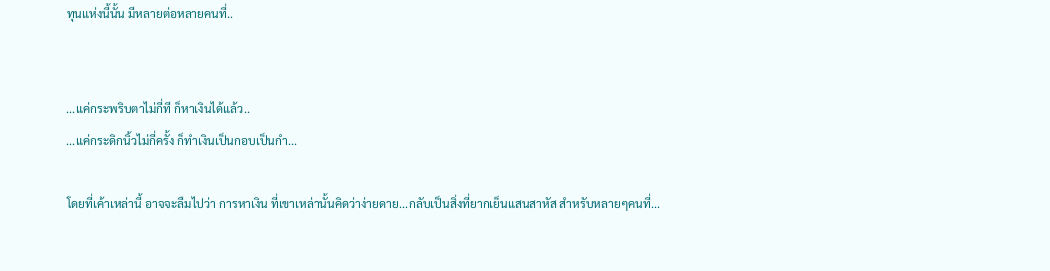ทุนแห่งนี้นั้น มีหลายต่อหลายคนที่..


...แค่กระพริบตาไม่กี่ที ก็หาเงินได้แล้ว..
...แค่กระดิกนิ้วไม่กี่ครั้ง ก็ทำเงินเป็นกอบเป็นกำ...

โดยที่เค้าเหล่านี้ อาจจะลืมไปว่า การหาเงิน ที่เขาเหล่านั้นคิดว่าง่ายดาย...กลับเป็นสิ่งที่ยากเย็นแสนสาหัส สำหรับหลายๆคนที่...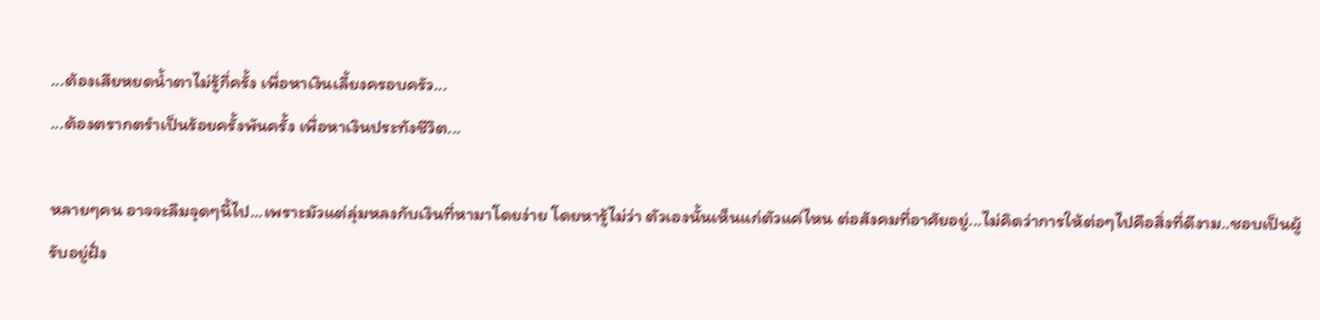...ต้องเสียหยดน้ำตาไม่รู้กี่ครั้ง เพื่อหาเงินเลี้ยงครอบครัว...
...ต้องตรากตรำเป็นร้อยครั้งพันครั้ง เพื่อหาเงินประทังชีวิต...

หลายๆคน อาจจะลืมจุดๆนี้ไป...เพราะมัวแต่ลุ่มหลงกับเงินที่หามาโดยง่าย โดยหารู้ไม่ว่า ตัวเองนั้นเห็นแก่ตัวแค่ไหน ต่อสังคมที่อาศัยอยู่...ไม่คิดว่าการให้ต่อๆไปคือสิ่งที่ดีงาม..ชอบเป็นผู้รับอยู่ฝั่ง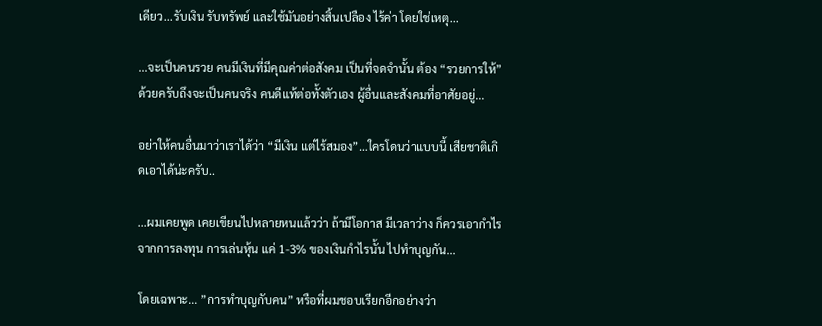เดียว...รับเงิน รับทรัพย์ และใช้มันอย่างสิ้นเปลือง ไร้ค่า โดยใช่เหตุ...

...จะเป็นคนรวย คนมีเงินที่มีคุณค่าต่อสังคม เป็นที่จดจำนั้น ต้อง “รวยการให้” ด้วยครับถึงจะเป็นคนจริง คนดีแท้ต่อทั้งตัวเอง ผู้อื่นและสังคมที่อาศัยอยู่...

อย่าให้คนอื่นมาว่าเราได้ว่า “มีเงิน แต่ไร้สมอง”…ใครโดนว่าแบบนี้ เสียชาติเกิดเอาได้น่ะครับ..

...ผมเคยพูด เคยเขียนไปหลายหนแล้วว่า ถ้ามีโอกาส มีเวลาว่าง ก็ควรเอากำไรจากการลงทุน การเล่นหุ้น แค่ 1-3% ของเงินกำไรนั้น ไปทำบุญกัน...

โดยเฉพาะ... ”การทำบุญกับคน” หรือที่ผมชอบเรียกอีกอย่างว่า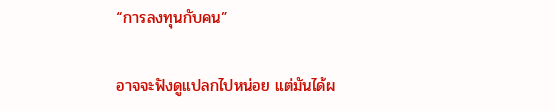“การลงทุนกับคน”

อาจจะฟังดูแปลกไปหน่อย แต่มันได้ผ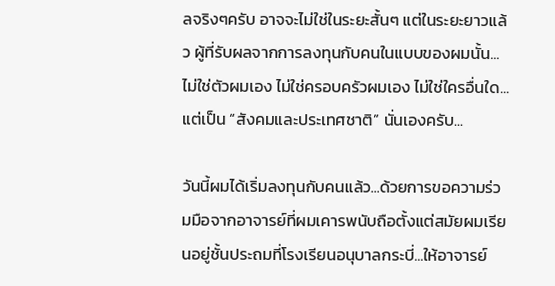ลจริงๆครับ อาจจะไม่ใช่ในระยะสั้นๆ แต่ในระยะยาวแล้ว ผู้ที่รับผลจากการลงทุนกับคนในแบบของผมนั้น...ไม่ใช่ตัวผมเอง ไม่ใช่ครอบครัวผมเอง ไม่ใช่ใครอื่นใด...แต่เป็น “สังคมและประเทศชาติ” นั่นเองครับ...

วันนี้ผมได้เริ่มลงทุนกับคนแล้ว...ด้วยการขอความร่วมมือจากอาจารย์ที่ผมเคารพนับถือตั้งแต่สมัยผมเรียนอยู่ชั้นประถมที่โรงเรียนอนุบาลกระบี่...ให้อาจารย์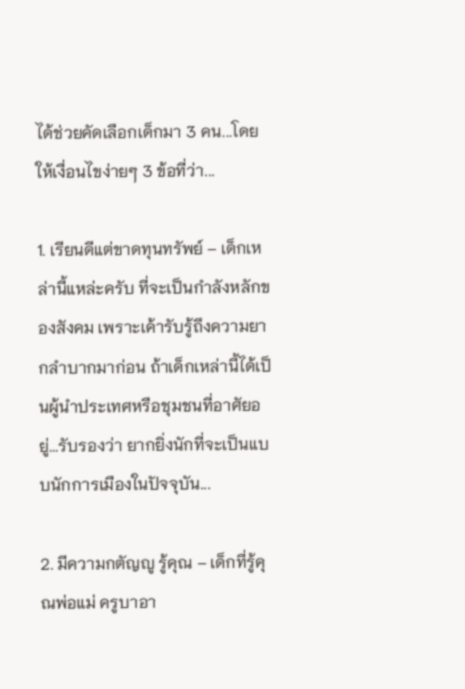ได้ช่วยคัดเลือกเด็กมา 3 คน...โดยให้เงื่อนไขง่ายๆ 3 ข้อที่ว่า...

1. เรียนดีแต่ขาดทุนทรัพย์ – เด็กเหล่านี้แหล่ะครับ ที่จะเป็นกำลังหลักของสังคม เพราะเค้ารับรู้ถึงความยากลำบากมาก่อน ถ้าเด็กเหล่านี้ได้เป็นผู้นำประเทศหรือชุมชนที่อาศัยอยู่...รับรองว่า ยากยิ่งนักที่จะเป็นแบบนักการเมืองในปัจจุบัน...

2. มีความกตัญญู รู้คุณ – เด็กที่รู้คุณพ่อแม่ ครูบาอา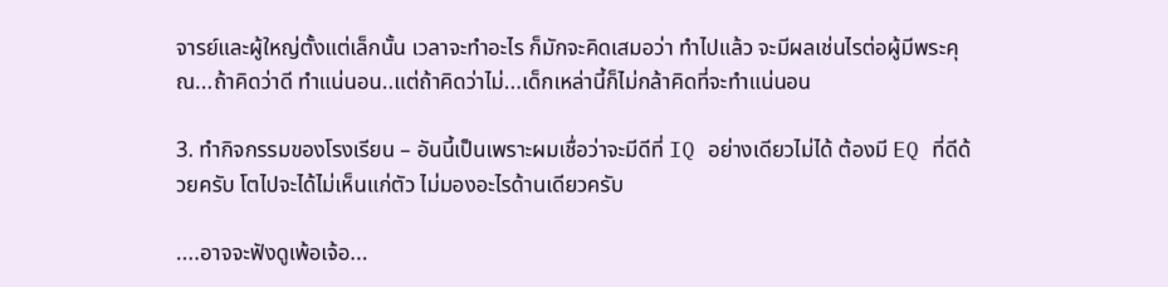จารย์และผู้ใหญ่ตั้งแต่เล็กนั้น เวลาจะทำอะไร ก็มักจะคิดเสมอว่า ทำไปแล้ว จะมีผลเช่นไรต่อผู้มีพระคุณ...ถ้าคิดว่าดี ทำแน่นอน..แต่ถ้าคิดว่าไม่...เด็กเหล่านี้ก็ไม่กล้าคิดที่จะทำแน่นอน

3. ทำกิจกรรมของโรงเรียน – อันนี้เป็นเพราะผมเชื่อว่าจะมีดีที่ IQ อย่างเดียวไม่ได้ ต้องมี EQ ที่ดีด้วยครับ โตไปจะได้ไม่เห็นแก่ตัว ไม่มองอะไรด้านเดียวครับ

....อาจจะฟังดูเพ้อเจ้อ...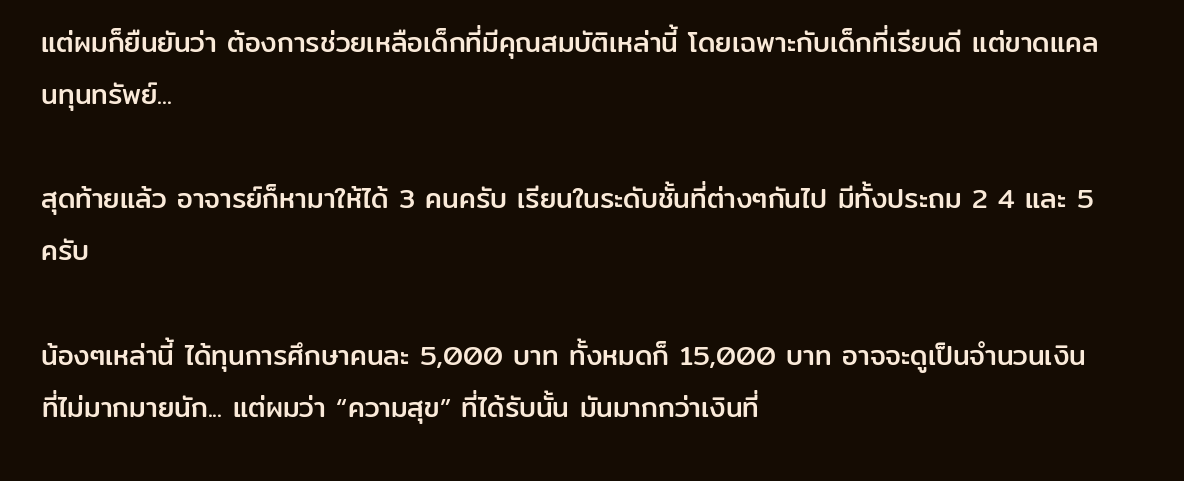แต่ผมก็ยืนยันว่า ต้องการช่วยเหลือเด็กที่มีคุณสมบัติเหล่านี้ โดยเฉพาะกับเด็กที่เรียนดี แต่ขาดแคลนทุนทรัพย์...

สุดท้ายแล้ว อาจารย์ก็หามาให้ได้ 3 คนครับ เรียนในระดับชั้นที่ต่างๆกันไป มีทั้งประถม 2 4 และ 5 ครับ

น้องๆเหล่านี้ ได้ทุนการศึกษาคนละ 5,000 บาท ทั้งหมดก็ 15,000 บาท อาจจะดูเป็นจำนวนเงินที่ไม่มากมายนัก... แต่ผมว่า “ความสุข” ที่ได้รับนั้น มันมากกว่าเงินที่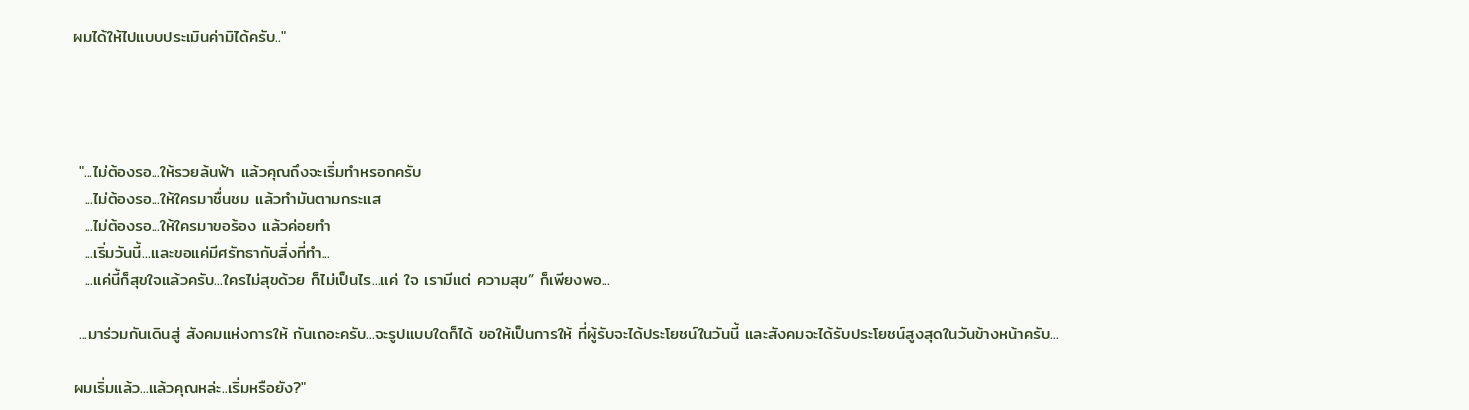ผมได้ให้ไปแบบประเมินค่ามิได้ครับ.."




 "...ไม่ต้องรอ...ให้รวยล้นฟ้า แล้วคุณถึงจะเริ่มทำหรอกครับ
  ...ไม่ต้องรอ...ให้ใครมาชื่นชม แล้วทำมันตามกระแส
  ...ไม่ต้องรอ...ให้ใครมาขอร้อง แล้วค่อยทำ
  ...เริ่มวันนี้...และขอแค่มีศรัทธากับสิ่งที่ทำ...
  ...แค่นี้ก็สุขใจแล้วครับ...ใครไม่สุขด้วย ก็ไม่เป็นไร...แค่ ใจ เรามีแต่ ความสุข” ก็เพียงพอ...

 ...มาร่วมกันเดินสู่ สังคมแห่งการให้ กันเถอะครับ...จะรูปแบบใดก็ได้ ขอให้เป็นการให้ ที่ผู้รับจะได้ประโยชน์ในวันนี้ และสังคมจะได้รับประโยชน์สูงสุดในวันข้างหน้าครับ...

ผมเริ่มแล้ว...แล้วคุณหล่ะ..เริ่มหรือยัง?"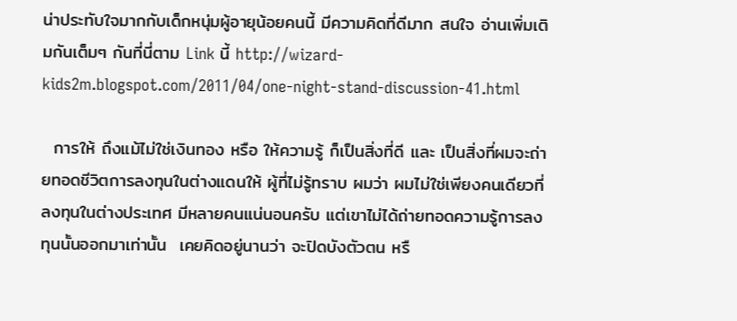น่าประทับใจมากกับเด็กหนุ่มผู้อายุน้อยคนนี้ มีความคิดที่ดีมาก สนใจ อ่านเพิ่มเติมกันเต็มๆ กันที่นี่ตาม Link นี้ http://wizard-kids2m.blogspot.com/2011/04/one-night-stand-discussion-41.html

  การให้ ถึงแม้ไม่ใช่เงินทอง หรือ ให้ความรู้ ก็เป็นสิ่งที่ดี และ เป็นสิ่งที่ผมจะถ่ายทอดชีวิตการลงทุนในต่างแดนให้ ผู้ที่ไม่รู้ทราบ ผมว่า ผมไม่ใช่เพียงคนเดียวที่ลงทุนในต่างประเทศ มีหลายคนแน่นอนครับ แต่เขาไม่ได้ถ่ายทอดความรู้การลงทุนนั้นออกมาเท่านั้น  เคยคิดอยู่นานว่า จะปิดบังตัวตน หรื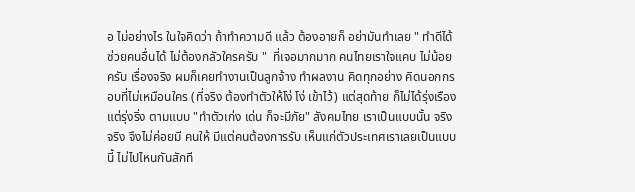อ ไม่อย่างไร ในใจคิดว่า ถ้าทำความดี แล้ว ต้องอายก็ อย่ามันทำเลย " ทำดีได้ ช่วยคนอื่นได้ ไม่ต้องกลัวใครครับ "  ที่เจอมากมาก คนไทยเราใจแคบ ไม่น้อยครับ เรื่องจริง ผมก็เคยทำงานเป็นลูกจ้าง ทำผลงาน คิดทุกอย่าง คิดนอกกรอบที่ไม่เหมือนใคร (ที่จริง ต้องทำตัวให้โง่ โง่ เข้าไว้) แต่สุดท้าย ก็ไม่ได้รุ่งเรือง แต่รุ่งริ่ง ตามแบบ "ทำตัวเก่ง เด่น ก็จะมีภัย" สังคมไทย เราเป็นแบบนั้น จริง จริง จึงไม่ค่อยมี คนให้ มีแต่คนต้องการรับ เห็นแก่ตัวประเทศเราเลยเป็นแบบนี้ ไม่ไปไหนกันสักที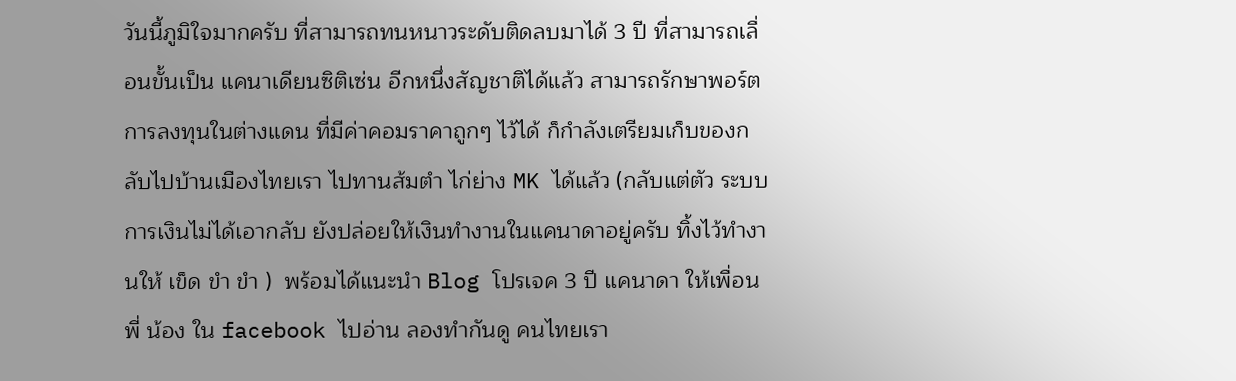วันนี้ภูมิใจมากครับ ที่สามารถทนหนาวระดับติดลบมาได้ 3 ปี ที่สามารถเลื่อนขั้นเป็น แคนาเดียนซิติเซ่น อีกหนึ่งสัญชาติได้แล้ว สามารถรักษาพอร์ตการลงทุนในต่างแดน ที่มีค่าคอมราคาถูกๆ ไว้ได้ ก็กำลังเตรียมเก็บของกลับไปบ้านเมืองไทยเรา ไปทานส้มตำ ไก่ย่าง MK ได้แล้ว (กลับแต่ตัว ระบบการเงินไม่ได้เอากลับ ยังปล่อยให้เงินทำงานในแคนาดาอยู่ครับ ทิ้งไว้ทำงานให้ เข็ด ขำ ขำ )  พร้อมได้แนะนำ Blog โปรเจค 3 ปี แคนาดา ให้เพื่อน พี่ น้อง ใน facebook ไปอ่าน ลองทำกันดู คนไทยเรา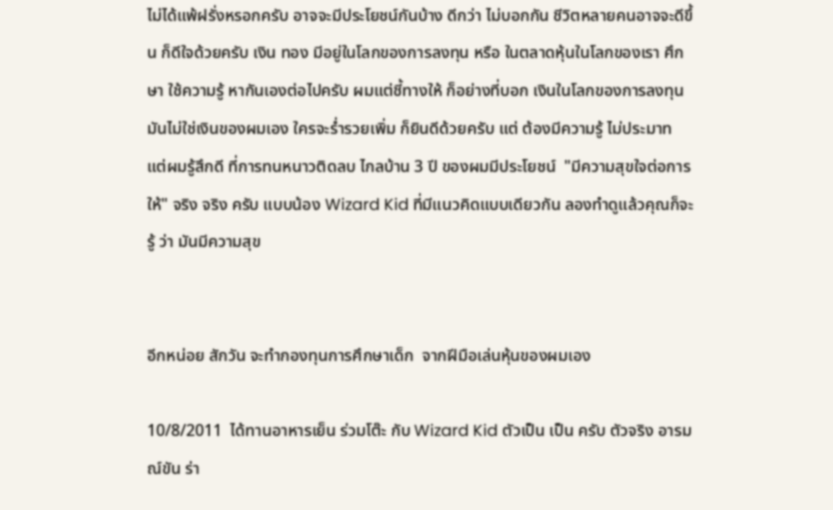ไม่ได้แพ้ฝรั่งหรอกครับ อาจจะมีประโยชน์กันบ้าง ดีกว่า ไม่บอกกัน ชีวิตหลายคนอาจจะดีขึ้น ก็ดีใจด้วยครับ เงิน ทอง มีอยู่ในโลกของการลงทุน หรือ ในตลาดหุ้นในโลกของเรา ศึกษา ใช้ความรู้ หากันเองต่อไปครับ ผมแต่ชี้ทางให้ ก็อย่างที่บอก เงินในโลกของการลงทุน มันไม่ใช่เงินของผมเอง ใครจะร่ำรวยเพิ่ม ก็ยินดีด้วยครับ แต่ ต้องมีความรู้ ไม่ประมาท แต่ผมรู้สึกดี ที่การทนหนาวติดลบ ไกลบ้าน 3 ปี ของผมมีประโยชน์  "มีความสุขใจต่อการให้" จริง จริง ครับ แบบน้อง Wizard Kid ที่มีแนวคิดแบบเดียวกัน ลองทำดูแล้วคุณก็จะรู้ ว่า มันมีความสุข


อีกหน่อย สักวัน จะทำกองทุนการศึกษาเด็ก  จากฝีมือเล่นหุ้นของผมเอง

10/8/2011  ได้ทานอาหารเย็น ร่วมโต๊ะ กับ Wizard Kid ตัวเป็น เป็น ครับ ตัวจริง อารมณ์ขัน ร่า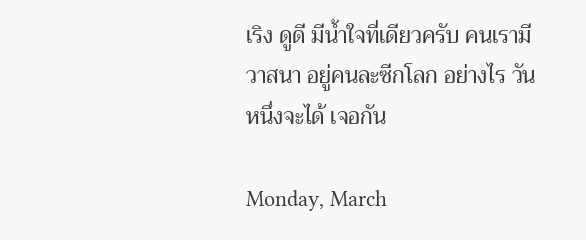เริง ดูดี มีน้ำใจที่เดียวครับ คนเรามีวาสนา อยู่คนละซีกโลก อย่างไร วันหนึ่งจะได้ เจอกัน

Monday, March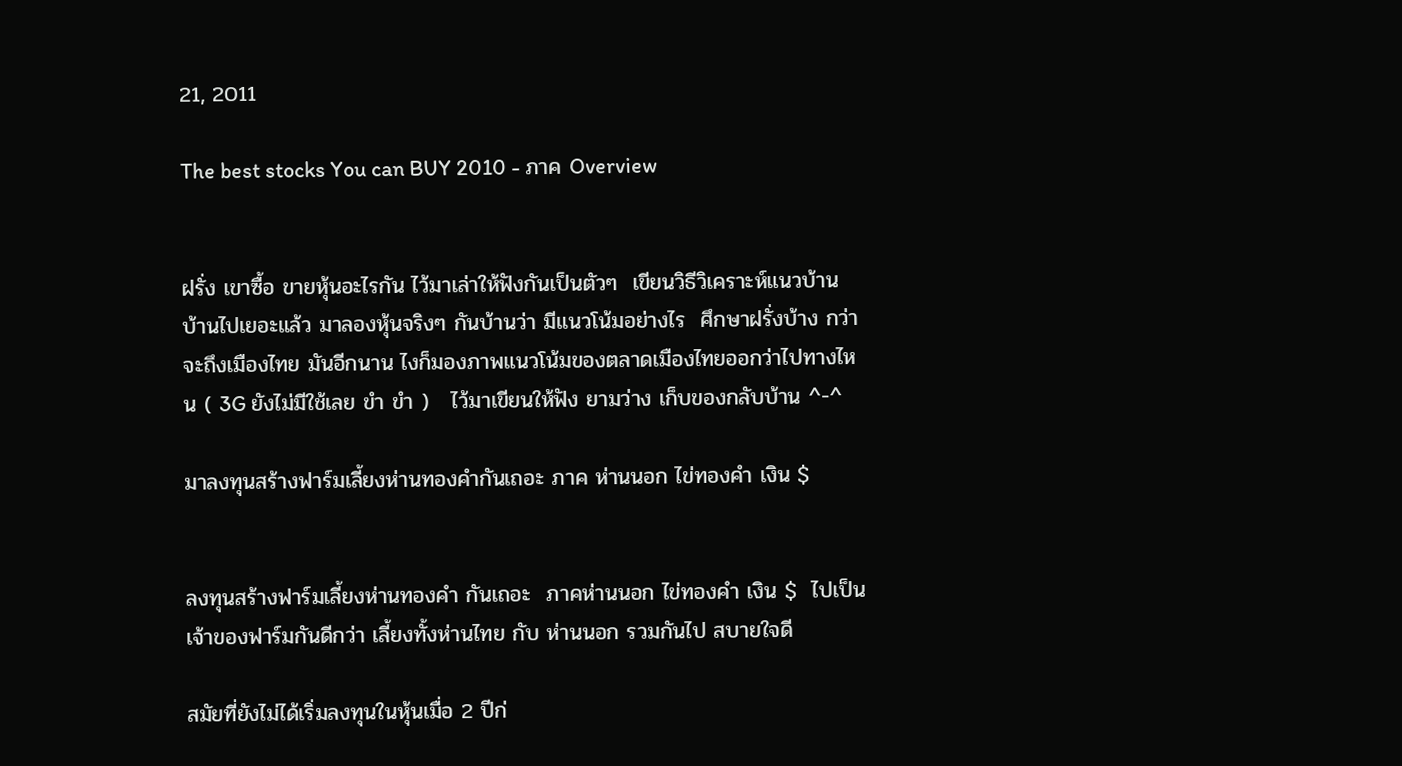21, 2011

The best stocks You can BUY 2010 - ภาค Overview


ฝรั่ง เขาซื้อ ขายหุ้นอะไรกัน ไว้มาเล่าให้ฟังกันเป็นตัวๆ  เขียนวิธีวิเคราะห์แนวบ้าน บ้านไปเยอะแล้ว มาลองหุ้นจริงๆ กันบ้านว่า มีแนวโน้มอย่างไร  ศึกษาฝรั่งบ้าง กว่า จะถึงเมืองไทย มันอีกนาน ไงก็มองภาพแนวโน้มของตลาดเมืองไทยออกว่าไปทางไหน ( 3G ยังไม่มีใช้เลย ขำ ขำ )   ไว้มาเขียนให้ฟัง ยามว่าง เก็บของกลับบ้าน ^-^

มาลงทุนสร้างฟาร์มเลี้ยงห่านทองคำกันเถอะ ภาค ห่านนอก ไข่ทองคำ เงิน $


ลงทุนสร้างฟาร์มเลี้ยงห่านทองคำ กันเถอะ  ภาคห่านนอก ไข่ทองคำ เงิน $  ไปเป็นเจ้าของฟาร์มกันดีกว่า เลี้ยงทั้งห่านไทย กับ ห่านนอก รวมกันไป สบายใจดี

สมัยที่ยังไม่ได้เริ่มลงทุนในหุ้นเมื่อ 2 ปีก่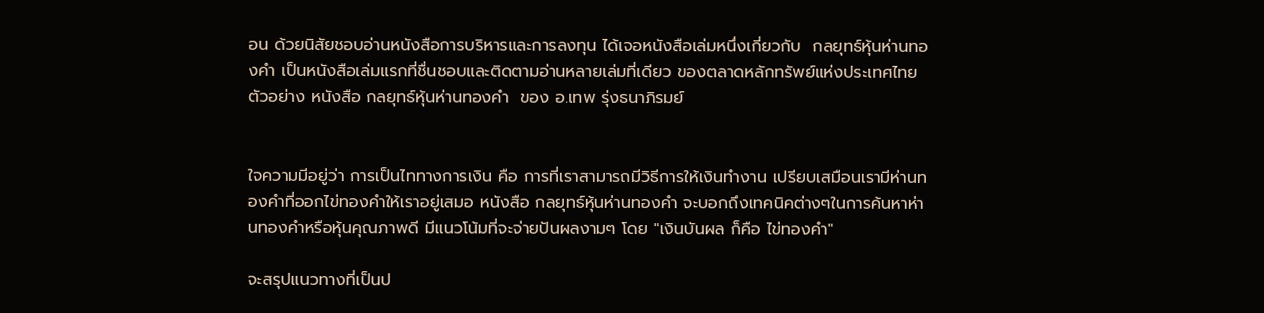อน ด้วยนิสัยชอบอ่านหนังสือการบริหารและการลงทุน ได้เจอหนังสือเล่มหนึ่งเกี่ยวกับ  กลยุทธ์หุ้นห่านทองคำ เป็นหนังสือเล่มแรกที่ชื่นชอบและติดตามอ่านหลายเล่มที่เดียว ของตลาดหลักทรัพย์แห่งประเทศไทย  ตัวอย่าง หนังสือ กลยุทธ์หุ้นห่านทองคำ  ของ อ.เทพ รุ่งธนาภิรมย์


ใจความมีอยู่ว่า การเป็นไททางการเงิน คือ การที่เราสามารถมีวิธีการให้เงินทำงาน เปรียบเสมือนเรามีห่านทองคำที่ออกไข่ทองคำให้เราอยู่เสมอ หนังสือ กลยุทธ์หุ้นห่านทองคำ จะบอกถึงเทคนิคต่างๆในการค้นหาห่านทองคำหรือหุ้นคุณภาพดี มีแนวโน้มที่จะจ่ายปันผลงามๆ โดย "เงินบันผล ก็คือ ไข่ทองคำ"

จะสรุปแนวทางที่เป็นป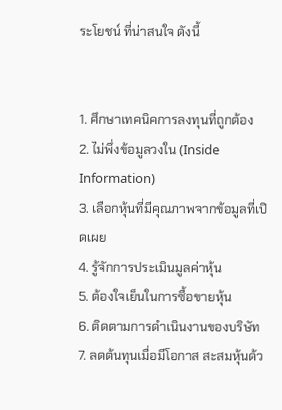ระโยชน์ ที่น่าสนใจ ดังนี้


1. ศึกษาเทคนิคการลงทุนที่ถูกต้อง
2. ไม่พึ่งข้อมูลวงใน (Inside Information)
3. เลือกหุ้นที่มีคุณภาพจากข้อมูลที่เปิดเผย
4. รู้จักการประเมินมูลค่าหุ้น
5. ต้องใจเย็นในการซื้อขายหุ้น
6. ติดตามการดำเนินงานของบริษัท
7. ลดต้นทุนเมื่อมีโอกาส สะสมหุ้นด้ว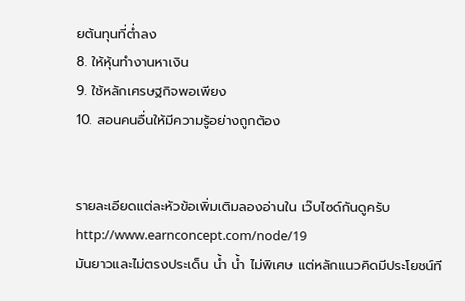ยต้นทุนที่ต่ำลง
8. ให้หุ้นทำงานหาเงิน
9. ใช้หลักเศรษฐกิจพอเพียง
10. สอนคนอื่นให้มีความรู้อย่างถูกต้อง


รายละเอียดแต่ละหัวข้อเพิ่มเติมลองอ่านใน เว๊บไซด์กันดูครับ http://www.earnconcept.com/node/19
มันยาวและไม่ตรงประเด็น น้ำ น้ำ ไม่พิเศษ แต่หลักแนวคิดมีประโยชน์ที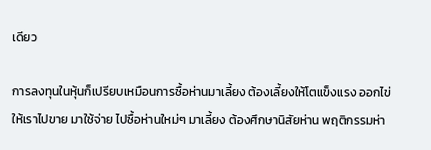เดียว

การลงทุนในหุ้นก็เปรียบเหมือนการซื้อห่านมาเลี้ยง ต้องเลี้ยงให้โตแข็งแรง ออกไข่ให้เราไปขาย มาใช้จ่าย ไปซื้อห่านใหม่ๆ มาเลี้ยง ต้องศึกษานิสัยห่าน พฤติกรรมห่า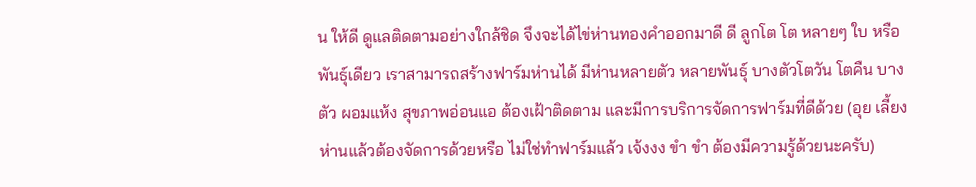น ให้ดี ดูแลติดตามอย่างใกล้ชิด จึงจะได้ไข่ห่านทองคำออกมาดี ดี ลูกโต โต หลายๆ ใบ หรือ พันธุ์เดียว เราสามารถสร้างฟาร์มห่านได้ มีห่านหลายตัว หลายพันธ์ุ บางตัวโตวัน โตคืน บางตัว ผอมแห้ง สุขภาพอ่อนแอ ต้องเฝ้าติดตาม และมีการบริการจัดการฟาร์มที่ดีด้วย (อุย เลี้ยงห่านแล้วต้องจัดการด้วยหรือ ไม่ใช่ทำฟาร์มแล้ว เจ้งงง ขำ ขำ ต้องมีความรู้ด้วยนะครับ)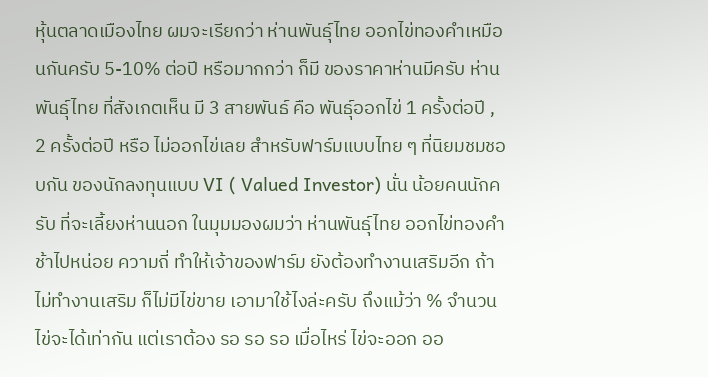หุ้นตลาดเมืองไทย ผมจะเรียกว่า ห่านพันธุ์ไทย ออกไข่ทองคำเหมือนกันครับ 5-10% ต่อปี หรือมากกว่า ก็มี ของราคาห่านมีครับ ห่านพันธุ์ไทย ที่สังเกตเห็น มี 3 สายพันธ์ คือ พันธุ์ออกไข่ 1 ครั้งต่อปี , 2 ครั้งต่อปี หรือ ไม่ออกไข่เลย สำหรับฟาร์มแบบไทย ๆ ที่นิยมชมชอบกัน ของนักลงทุนแบบ VI ( Valued Investor) นั่น น้อยคนนักครับ ที่จะเลี้ยงห่านนอก ในมุมมองผมว่า ห่านพันธุ์ไทย ออกไข่ทองคำ ช้าไปหน่อย ความถี่ ทำให้เจ้าของฟาร์ม ยังต้องทำงานเสริมอีก ถ้าไม่ทำงานเสริม ก็ไม่มีไข่ขาย เอามาใช้ไงล่ะครับ ถึงแม้ว่า % จำนวนไข่จะได้เท่ากัน แต่เราต้อง รอ รอ รอ เมื่อไหร่ ไข่จะออก ออ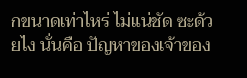กขนาดเท่าไหร่ ไม่แน่ชัด ซะด้วยไง นั่นคือ ปัญหาของเจ้าของ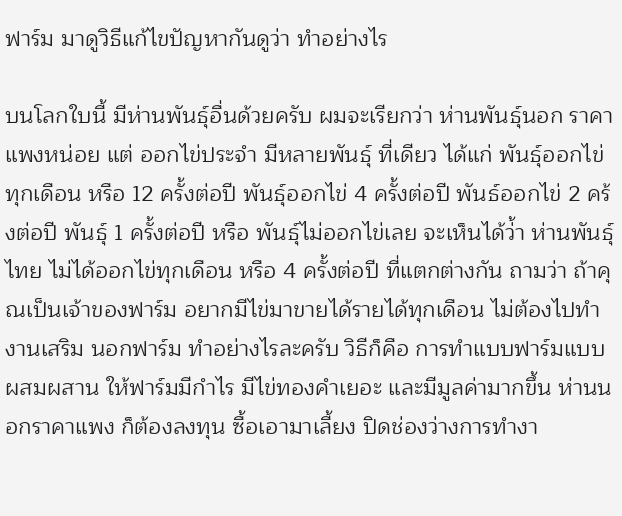ฟาร์ม มาดูวิธีแก้ไขปัญหากันดูว่า ทำอย่างไร

บนโลกใบนี้ มีห่านพันธุ์อื่นด้วยครับ ผมจะเรียกว่า ห่านพันธุ์นอก ราคาแพงหน่อย แต่ ออกไข่ประจำ มีหลายพันธุ์ ที่เดียว ได้แก่ พันธุ์ออกไข่ทุกเดือน หรือ 12 ครั้งต่อปี พันธุ์ออกไข่ 4 ครั้งต่อปี พันธ์ออกไข่ 2 คร้งต่อปี พันธุ์ 1 ครั้งต่อปี หรือ พันธุ์ไม่ออกไข่เลย จะเห็นได้ว่้า ห่านพันธุ์ไทย ไม่ได้ออกไข่ทุกเดือน หรือ 4 ครั้งต่อปี ที่แตกต่างกัน ถามว่า ถ้าคุณเป็นเจ้าของฟาร์ม อยากมีไข่มาขายได้รายได้ทุกเดือน ไม่ต้องไปทำงานเสริม นอกฟาร์ม ทำอย่างไรละครับ วิธีก็คือ การทำแบบฟาร์มแบบผสมผสาน ให้ฟาร์มมีกำไร มีไข่ทองคำเยอะ และมีมูลค่ามากขึ้น ห่านนอกราคาแพง ก็ต้องลงทุน ซื้อเอามาเลี้ยง ปิดช่องว่างการทำงา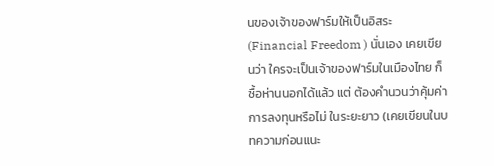นของเจ้าของฟาร์มให้เป็นอิสระ (Financial Freedom ) นั่นเอง เคยเขียนว่า ใครจะเป็นเจ้าของฟาร์มในเมืองไทย ก็ซื้อห่านนอกได้แล้ว แต่ ต้องคำนวนว่าคุ้มค่าการลงทุนหรือไม่ ในระยะยาว (เคยเขียนในบทความก่อนแนะ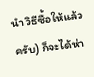นำ วิธีซื้อให้แล้วครับ) ก็จะได้ห่า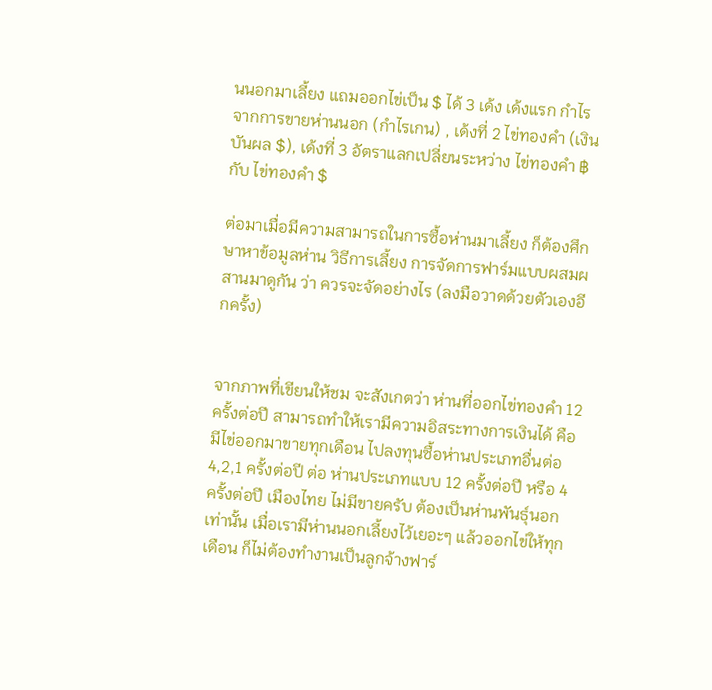นนอกมาเลี้ยง แถมออกไข่เป็น $ ได้ 3 เด้ง เด้งแรก กำไรจากการขายห่านนอก (กำไรเกน) , เด้งที่ 2 ไข่ทองคำ (เงินบันผล $), เด้งที่ 3 อัตราแลกเปลี่ยนระหว่าง ไข่ทองคำ ฿ กับ ไข่ทองคำ $

ต่อมาเมื่อมีความสามารถในการซื้อห่านมาเลี้ยง ก็ต้องศึกษาหาข้อมูลห่าน วิธีการเลี้ยง การจัดการฟาร์มแบบผสมผสานมาดูกัน ว่า ควรจะจัดอย่างไร (ลงมือวาดด้วยตัวเองอีกครั้ง)


จากภาพที่เขียนให้ชม จะสังเกตว่า ห่านที่ออกไข่ทองคำ 12 ครั้งต่อปี สามารถทำให้เรามีความอิสระทางการเงินได้ คือ มีไข่ออกมาขายทุกเดือน ไปลงทุนซื้อห่านประเภทอื่นต่อ 4,2,1 ครั้งต่อปี ต่อ ห่านประเภทแบบ 12 ครั้งต่อปี หรือ 4 ครั้งต่อปี เมืองไทย ไม่มีขายครับ ต้องเป็นห่านพันธุ์นอกเท่านั้น เมื่อเรามีห่านนอกเลี้ยงไว้เยอะๆ แล้วออกไข่ให้ทุกเดือน ก็ไม่ต้องทำงานเป็นลูกจ้างฟาร์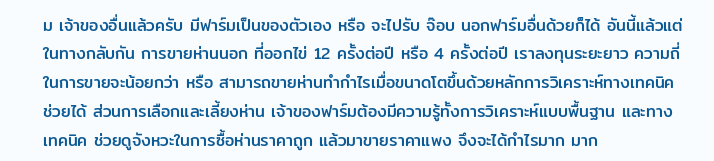ม เจ้าของอื่นแล้วครับ มีฟาร์มเป็นของตัวเอง หรือ จะไปรับ จ๊อบ นอกฟาร์มอื่นด้วยก็ได้ อันนี้แล้วแต่ ในทางกลับกัน การขายห่านนอก ที่ออกไข่ 12 ครั้งต่อปี หรือ 4 ครั้งต่อปี เราลงทุนระยะยาว ความถี่ในการขายจะน้อยกว่า หรือ สามารถขายห่านทำกำไรเมื่อขนาดโตขึ้นด้วยหลักการวิเคราะห์ทางเทคนิค ช่วยได้ ส่วนการเลือกและเลี้ยงห่าน เจ้าของฟาร์มต้องมีความรู้ทั้งการวิเคราะห์แบบพื้นฐาน และทางเทคนิค ช่วยดูจังหวะในการซื้อห่านราคาถูก แล้วมาขายราคาแพง จึงจะได้กำไรมาก มาก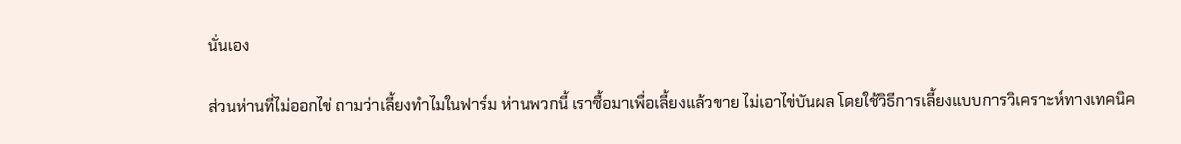นั่นเอง

ส่วนห่านที่ไม่ออกไข่ ถามว่าเลี้ยงทำไมในฟาร์ม ห่านพวกนี้ เราซื้อมาเพื่อเลี้ยงแล้วขาย ไม่เอาไข่บันผล โดยใช้วิธีการเลี้ยงแบบการวิเคราะห์ทางเทคนิค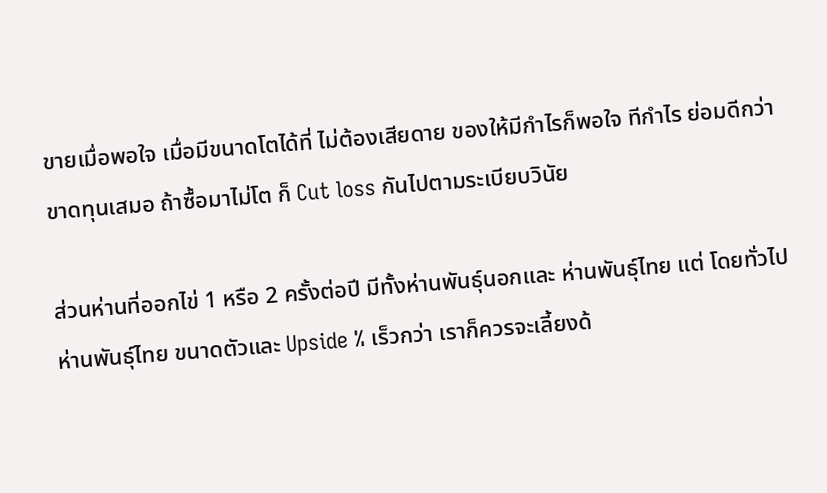ขายเมื่อพอใจ เมื่อมีขนาดโตได้ที่ ไม่ต้องเสียดาย ของให้มีกำไรก็พอใจ ทีกำไร ย่อมดีกว่าขาดทุนเสมอ ถ้าซื้อมาไม่โต ก็ Cut loss กันไปตามระเบียบวินัย

ส่วนห่านที่ออกไข่ 1 หรือ 2 ครั้งต่อปี มีทั้งห่านพันธุ์นอกและ ห่านพันธุ์ไทย แต่ โดยทั่วไป ห่านพันธุ์ไทย ขนาดตัวและ Upside % เร็วกว่า เราก็ควรจะเลี้ยงด้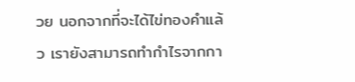วย นอกจากที่จะได้ไข่ทองคำแล้ว เรายังสามารถทำกำไรจากกา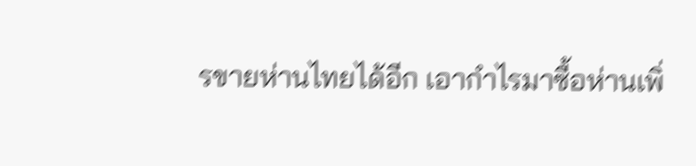รขายห่านไทยได้อีก เอากำไรมาซื้อห่านเพิ่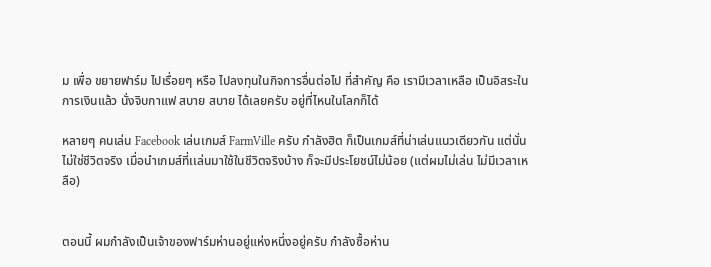ม เพื่อ ขยายฟาร์ม ไปเรื่อยๆ หรือ ไปลงทุนในกิจการอื่นต่อไป ที่สำคัญ คือ เรามีเวลาเหลือ เป็นอิสระในการเงินแล้ว นั่งจิบกาแฟ สบาย สบาย ได้เลยครับ อยู่ที่ไหนในโลกก็ได้

หลายๆ คนเล่น Facebook เล่นเกมส์ FarmVille ครับ กำลังฮิต ก็เป็นเกมส์ที่น่าเล่นแนวเดียวกัน แต่นั่นไม่ใช่ชีวิตจริง เมื่อนำเกมส์ที่เเล่นมาใช้ในชีวิตจริงบ้าง ก็จะมีประโยชน์ไม่น้อย (แต่ผมไม่เล่น ไม่มีเวลาเหลือ)


ตอนนี้ ผมกำลังเป็นเจ้าของฟาร์มห่านอยู่แห่งหนึ่งอยู่ครับ กำลังซื้อห่าน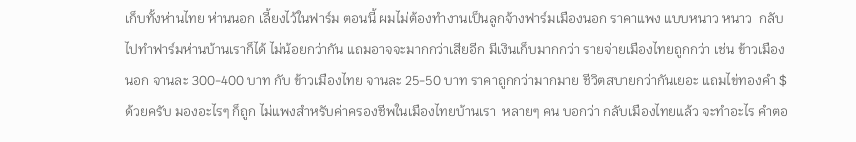เก็บทั้งห่านไทย ห่านนอก เลี้ยงไว้ในฟาร์ม ตอนนี้ ผมไม่ต้องทำงานเป็นลูกจ้างฟาร์มเมืองนอก ราคาแพง แบบหนาว หนาว  กลับไปทำฟาร์มห่านบ้านเราก็ได้ ไม่น้อยกว่ากัน แถมอาจจะมากกว่าเสียอีก มีเงินเก็บมากกว่า รายจ่ายเมืองไทยถูกกว่า เช่น ข้าวเมืองนอก จานละ 300-400 บาท กับ ข้าวเมืองไทย จานละ 25-50 บาท ราคาถูกกว่ามากมาย ชีวิตสบายกว่ากันเยอะ แถมไข่ทองคำ $ ด้วยครับ มองอะไรๆ ก็ถูก ไม่แพงสำหรับค่าครองชีพในเมืองไทยบ้านเรา  หลายๆ คน บอกว่า กลับเมืองไทยแล้ว จะทำอะไร คำตอ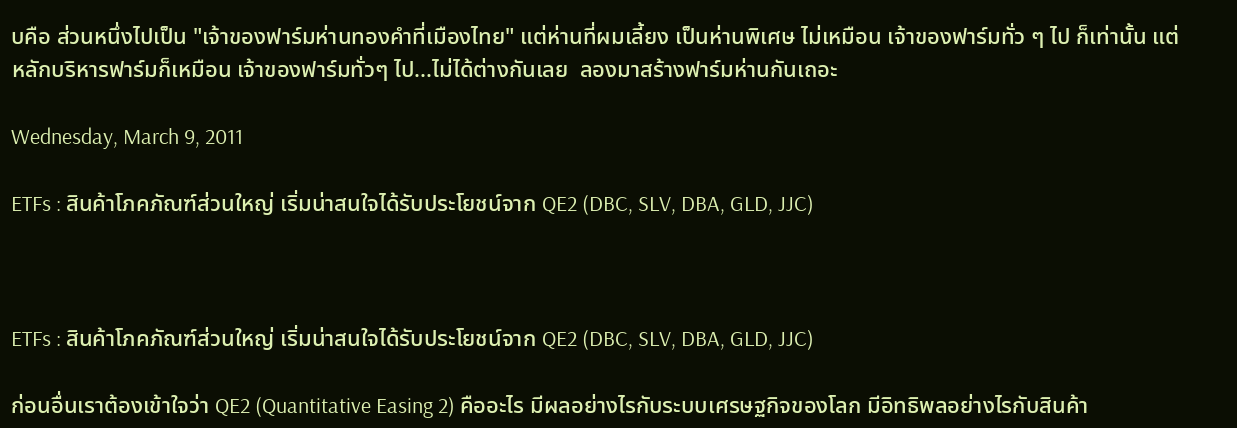บคือ ส่วนหนึ่งไปเป็น "เจ้าของฟาร์มห่านทองคำที่เมืองไทย" แต่ห่านที่ผมเลี้ยง เป็นห่านพิเศษ ไม่เหมือน เจ้าของฟาร์มทั่ว ๆ ไป ก็เท่านั้น แต่หลักบริหารฟาร์มก็เหมือน เจ้าของฟาร์มทั่วๆ ไป...ไม่ได้ต่างกันเลย  ลองมาสร้างฟาร์มห่านกันเถอะ

Wednesday, March 9, 2011

ETFs : สินค้าโภคภัณฑ์ส่วนใหญ่ เริ่มน่าสนใจได้รับประโยชน์จาก QE2 (DBC, SLV, DBA, GLD, JJC)



ETFs : สินค้าโภคภัณฑ์ส่วนใหญ่ เริ่มน่าสนใจได้รับประโยชน์จาก QE2 (DBC, SLV, DBA, GLD, JJC)

ก่อนอื่นเราต้องเข้าใจว่า QE2 (Quantitative Easing 2) คืออะไร มีผลอย่างไรกับระบบเศรษฐกิจของโลก มีอิทธิพลอย่างไรกับสินค้า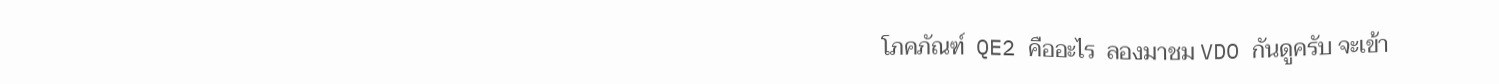โภคภัณฑ์  QE2 คืออะไร  ลองมาชม VDO กันดูครับ จะเข้า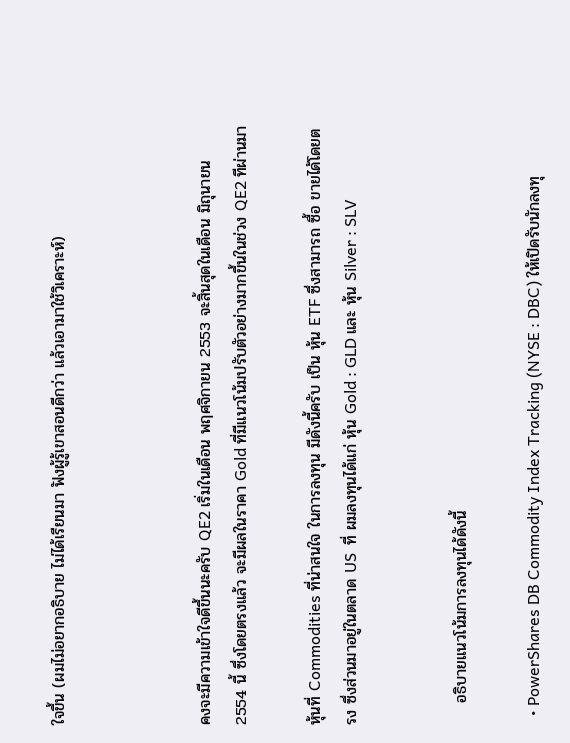ใจขึ้น (ผมไม่อยากอธิบาย ไม่ได้เรียนมา ฟังผู้รู้เขาสอนดีกว่า แล้วเอามาใช้วิเคราะห์)



คงจะมีความเข้าใจดีขึ้นนะครับ QE2 เริ่มในเดือน พฤศจิกายน 2553 จะสิ้นสุดในเดือน มิถุนายน 2554 นี้ ซึ่งโดยตรงแล้ว จะมีผลในราคา Gold ที่มีแนวโน้มปรับตัวอย่างมากขึ้นในช่วง QE2 ทีผ่านมา

หุ้นที่ Commodities ที่น่าสนใจ ในการลงทุน มีดังนี้ครับ เป็น หุ้น ETF ซึ่งสามารถ ซื้อ ขายได้โดยตรง ซึ่งส่วนมาอยู่ในตลาด US  ที่ ผมลงทุนได้แก่ หุ้น Gold : GLD และ หุ้น Silver : SLV


    อธิบายแนวโน้มการลงทุนได้ดังนี้

  • PowerShares DB Commodity Index Tracking (NYSE : DBC) ให้เปิดรับนักลงทุ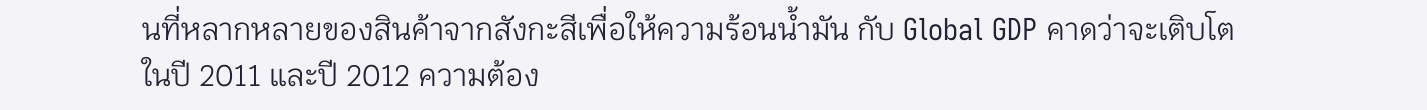นที่หลากหลายของสินค้าจากสังกะสีเพื่อให้ความร้อนน้ำมัน กับ Global GDP คาดว่าจะเติบโตในปี 2011 และปี 2012 ความต้อง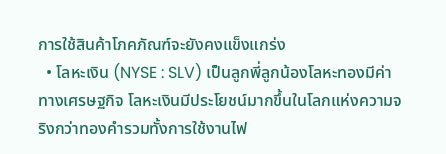การใช้สินค้าโภคภัณฑ์จะยังคงแข็งแกร่ง
  • โลหะเงิน (NYSE : SLV) เป็นลูกพี่ลูกน้องโลหะทองมีค่าทางเศรษฐกิจ โลหะเงินมีประโยชน์มากขึ้นในโลกแห่งความจริงกว่าทองคำรวมทั้งการใช้งานไฟ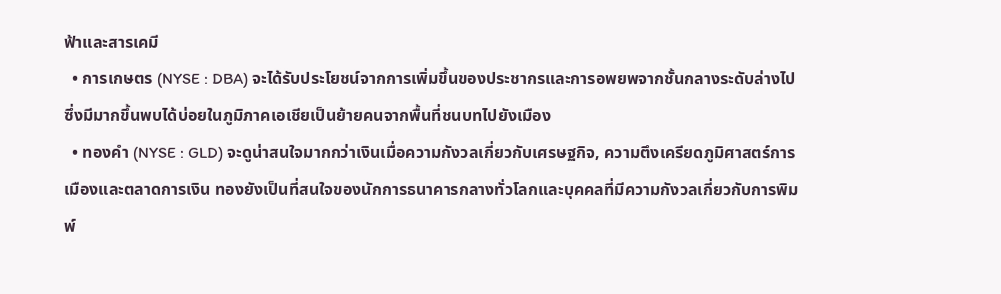ฟ้าและสารเคมี
  • การเกษตร (NYSE : DBA) จะได้รับประโยชน์จากการเพิ่มขึ้นของประชากรและการอพยพจากชั้นกลางระดับล่างไปซึ่งมีมากขึ้นพบได้บ่อยในภูมิภาคเอเชียเป็นย้ายคนจากพื้นที่ชนบทไปยังเมือง
  • ทองคำ (NYSE : GLD) จะดูน่าสนใจมากกว่าเงินเมื่อความกังวลเกี่ยวกับเศรษฐกิจ, ความตึงเครียดภูมิศาสตร์การเมืองและตลาดการเงิน ทองยังเป็นที่สนใจของนักการธนาคารกลางทั่วโลกและบุคคลที่มีความกังวลเกี่ยวกับการพิมพ์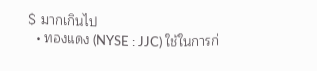$ มากเกินไป
  • ทองแดง (NYSE : JJC) ใช้ในการก่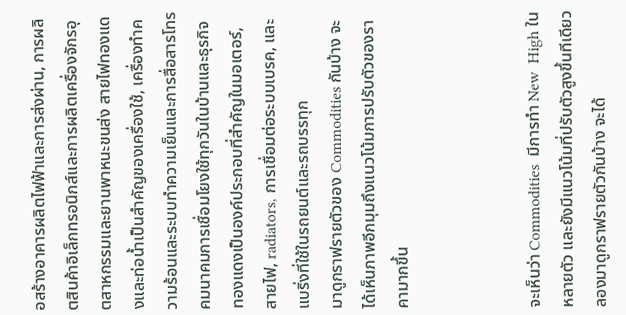อสร้างอาคารผลิตไฟฟ้าและการส่งผ่าน, การผลิตสินค้าอิเล็กทรอนิกส์และการผลิตเครื่องจักรอุตสาหกรรมและยานพาหนะขนส่ง สายไฟทองแดงและท่อน้ำเป็นสำคัญของเครื่องใช้, เครื่องทำความร้อนและระบบทำความเย็นและการสื่อสารโทรคมนาคมการเชื่อมโยงใช้ทุกวันในบ้านและธุรกิจ ทองแดงเป็นองค์ประกอบที่สำคัญในมอเตอร์, สายไฟ, radiators, การเชื่อมต่อระบบเบรค, และแบริ่งที่ใช้ในรถยนต์และรถบรรทุก
มาดูกราฟรายตัวของ Commodities กันบ้าง จะได้เห็นภาพอีกมุมถึงแนวโน้มการปรับตัวของราคามากขึ้น



จะเห็นว่า Commodities  มีการทำ New  High ในหลายตัว และยังมีแนวโน้มที่ปรับตัวสูงขึ้นทีเดียว ลองมาดูกราฟรายตัวกันบ้าง จะได้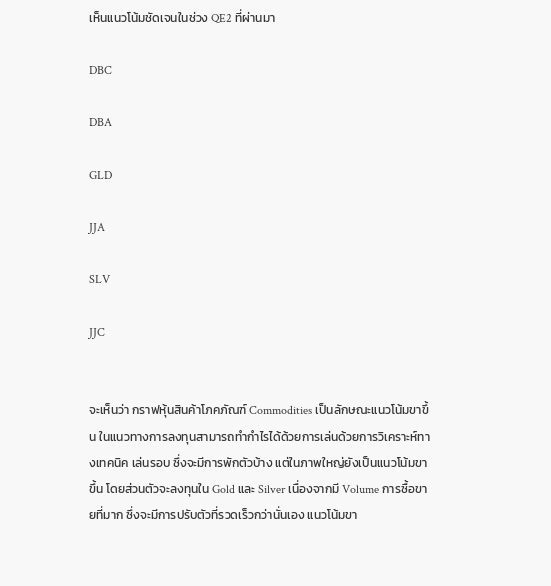เห็นแนวโน้มชัดเจนในช่วง QE2 ที่ผ่านมา

DBC

DBA

GLD

JJA

SLV

JJC


จะเห็นว่า กราฟหุ้นสินค้าโภคภัณฑ์ Commodities เป็นลักษณะแนวโน้มขาขึ้น ในแนวทางการลงทุนสามารถทำกำไรได้ด้วยการเล่นด้วยการวิเคราะห์ทางเทคนิค เล่นรอบ ซึ่งจะมีการพักตัวบ้าง แต่ในภาพใหญ่ยังเป็นแนวโน้มขาขึ้น โดยส่วนตัวจะลงทุนใน Gold และ Silver เนื่องจากมี Volume การซื้อขายที่มาก ซึ่งจะมีการปรับตัวที่รวดเร็วกว่านั่นเอง แนวโน้มขา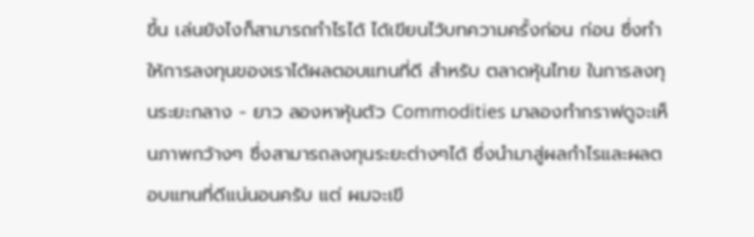ขึ้น เล่นยังไงก็สามารถกำไรได้ ได้เขียนไว้บทความครั้งก่อน ก่อน ซึ่งทำให้การลงทุนของเราได้ผลตอบแทนที่ดี สำหรับ ตลาดหุ้นไทย ในการลงทุนระยะกลาง - ยาว ลองหาหุ้นตัว Commodities มาลองทำกราฟดูจะเห็นภาพกว้างๆ ซึ่งสามารถลงทุนระยะต่างๆได้ ซึ่งนำมาสู่ผลกำไรและผลตอบแทนที่ดีแน่นอนครับ แต่ ผมจะเขี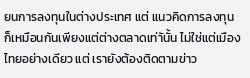ยนการลงทุนในต่างประเทศ แต่ แนวคิดการลงทุน ก็เหมือนกันเพียงแต่ต่างตลาดเท่าันั้น ไม่ใช่แต่เมืองไทยอย่างเดียว แต่ เรายังต้องติดตามข่าว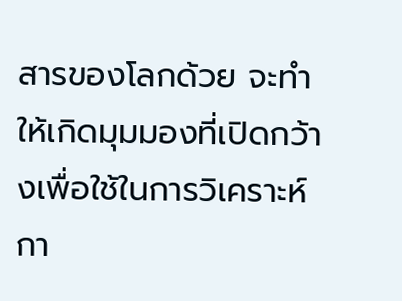สารของโลกด้วย จะทำให้เกิดมุมมองที่เปิดกว้างเพื่อใช้ในการวิเคราะห์กา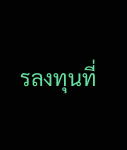รลงทุนที่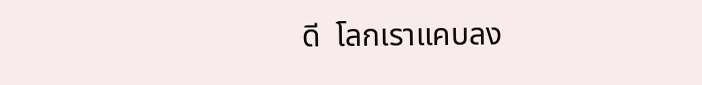ดี  โลกเราแคบลง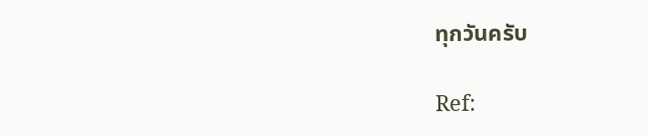ทุกวันครับ

Ref: